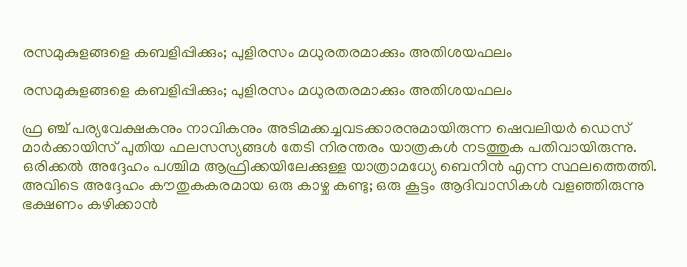രസമുകുളങ്ങളെ കബളിപ്പിക്കും; പുളിരസം മധുരതരമാക്കും അതിശയഫലം

രസമുകുളങ്ങളെ കബളിപ്പിക്കും; പുളിരസം മധുരതരമാക്കും അതിശയഫലം

ഫ്ര ഞ്ച് പര്യവേക്ഷകനും നാവികനും അടിമക്കച്ചവടക്കാരനുമായിരുന്ന ഷെവലിയർ ഡെസ് മാർക്കായിസ് പുതിയ ഫലസസ്യങ്ങൾ തേടി നിരന്തരം യാത്രകൾ നടത്തുക പതിവായിരുന്നു. ഒരിക്കൽ അദ്ദേഹം പശ്ചിമ ആഫ്രിക്കയിലേക്കുള്ള യാത്രാമധ്യേ ബെനിൻ എന്ന സ്ഥലത്തെത്തി. അവിടെ അദ്ദേഹം കൗതുകകരമായ ഒരു കാഴ്ച കണ്ടു; ഒരു കൂട്ടം ആദിവാസികൾ വളഞ്ഞിരുന്നു ഭക്ഷണം കഴിക്കാൻ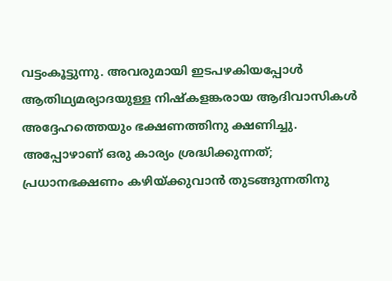വട്ടംകൂട്ടുന്നു. അവരുമായി ഇടപഴകിയപ്പോൾ ആതിഥ്യമര്യാദയുള്ള നിഷ്കളങ്കരായ ആദിവാസികൾ അദ്ദേഹത്തെയും ഭക്ഷണത്തിനു ക്ഷണിച്ചു. അപ്പോഴാണ് ഒരു കാര്യം ശ്രദ്ധിക്കുന്നത്; പ്രധാനഭക്ഷണം കഴിയ്ക്കുവാൻ തുടങ്ങുന്നതിനു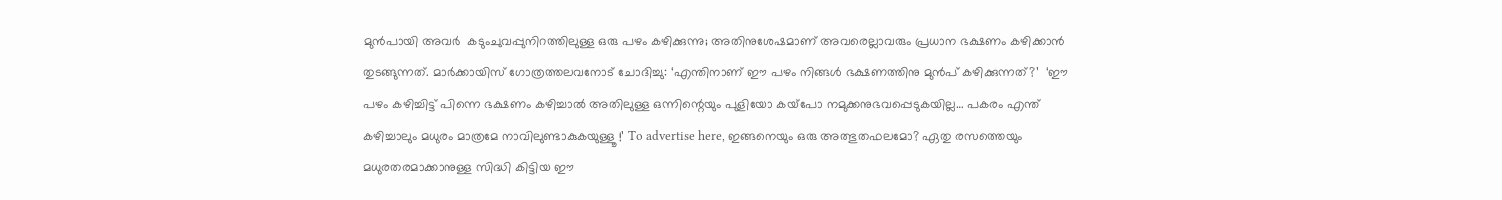മുൻപായി അവർ  കടുംചുവപ്പുനിറത്തിലുള്ള ഒരു പഴം കഴിക്കുന്നു; അതിനുശേഷമാണ് അവരെല്ലാവരും പ്രധാന ഭക്ഷണം കഴിക്കാൻ തുടങ്ങുന്നത്. മാർക്കായിസ് ഗോത്രത്തലവനോട് ചോദിച്ചു: ‘എന്തിനാണ് ഈ പഴം നിങ്ങൾ ഭക്ഷണത്തിനു മുൻപ് കഴിക്കുന്നത്?’  ‘ഈ പഴം കഴിച്ചിട്ട് പിന്നെ ഭക്ഷണം കഴിച്ചാൽ അതിലുള്ള ഒന്നിന്റെയും പുളിയോ കയ്‌പോ നമുക്കനുഭവപ്പെടുകയില്ല… പകരം എന്ത് കഴിച്ചാലും മധുരം മാത്രമേ നാവിലുണ്ടാകുകയുള്ളൂ !’ To advertise here, ഇങ്ങനെയും ഒരു അത്ഭുതഫലമോ? ഏതു രസത്തെയും മധുരതരമാക്കാനുള്ള സിദ്ധി കിട്ടിയ ഈ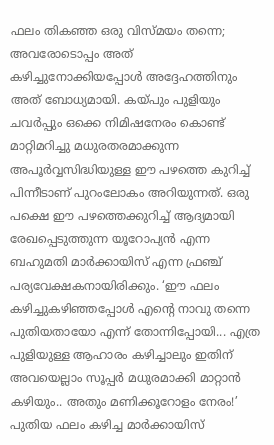ഫലം തികഞ്ഞ ഒരു വിസ്മയം തന്നെ; അവരോടൊപ്പം അത് കഴിച്ചുനോക്കിയപ്പോൾ അദ്ദേഹത്തിനും അത് ബോധ്യമായി. കയ്പും പുളിയും ചവർപ്പും ഒക്കെ നിമിഷനേരം കൊണ്ട് മാറ്റിമറിച്ചു മധുരതരമാക്കുന്ന അപൂർവ്വസിദ്ധിയുള്ള ഈ പഴത്തെ കുറിച്ച് പിന്നീടാണ് പുറംലോകം അറിയുന്നത്. ഒരു പക്ഷെ ഈ പഴത്തെക്കുറിച്ച് ആദ്യമായി രേഖപ്പെടുത്തുന്ന യൂറോപ്യൻ എന്ന ബഹുമതി മാർക്കായിസ് എന്ന ഫ്രഞ്ച് പര്യവേക്ഷകനായിരിക്കും. ‘ഈ ഫലം കഴിച്ചുകഴിഞ്ഞപ്പോൾ എന്റെ നാവു തന്നെ പുതിയതായോ എന്ന് തോന്നിപ്പോയി... എത്ര പുളിയുള്ള ആഹാരം കഴിച്ചാലും ഇതിന് അവയെല്ലാം സൂപ്പർ മധുരമാക്കി മാറ്റാൻ കഴിയും.. അതും മണിക്കൂറോളം നേരം!’  പുതിയ ഫലം കഴിച്ച മാർക്കായിസ്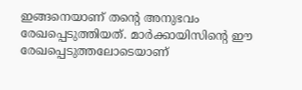ഇങ്ങനെയാണ് തന്റെ അനുഭവം രേഖപ്പെടുത്തിയത്. മാർക്കായിസിന്റെ ഈ രേഖപ്പെടുത്തലോടെയാണ്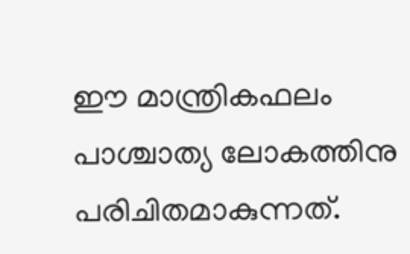ഈ മാന്ത്രികഫലം പാശ്ചാത്യ ലോകത്തിനു പരിചിതമാകുന്നത്.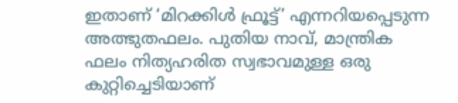ഇതാണ് ‘മിറക്കിൾ ഫ്രൂട്ട്’ എന്നറിയപ്പെടുന്ന അത്ഭുതഫലം. പുതിയ നാവ്, മാന്ത്രിക ഫലം നിത്യഹരിത സ്വഭാവമുള്ള ഒരു കുറ്റിച്ചെടിയാണ്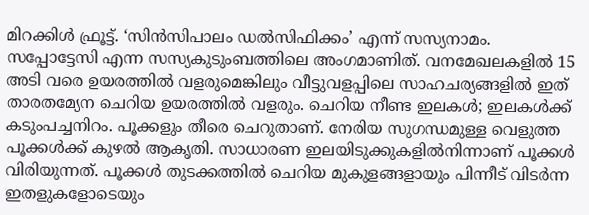മിറക്കിൾ ഫ്രൂട്ട്. ‘സിൻസിപാലം ഡൽസിഫിക്കം’ എന്ന് സസ്യനാമം. സപ്പോട്ടേസി എന്ന സസ്യകുടുംബത്തിലെ അംഗമാണിത്. വനമേഖലകളിൽ 15 അടി വരെ ഉയരത്തിൽ വളരുമെങ്കിലും വീട്ടുവളപ്പിലെ സാഹചര്യങ്ങളിൽ ഇത് താരതമ്യേന ചെറിയ ഉയരത്തിൽ വളരും. ചെറിയ നീണ്ട ഇലകൾ; ഇലകൾക്ക് കടുംപച്ചനിറം. പൂക്കളും തീരെ ചെറുതാണ്. നേരിയ സുഗന്ധമുള്ള വെളുത്ത പൂക്കൾക്ക് കുഴൽ ആകൃതി. സാധാരണ ഇലയിടുക്കുകളിൽനിന്നാണ് പൂക്കൾ വിരിയുന്നത്. പൂക്കൾ തുടക്കത്തിൽ ചെറിയ മുകുളങ്ങളായും പിന്നീട് വിടർന്ന ഇതളുകളോടെയും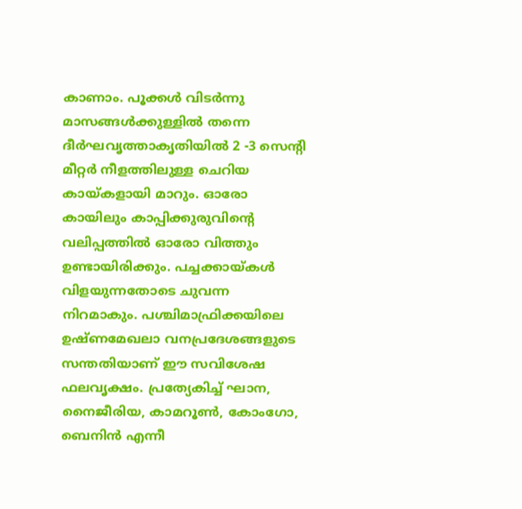കാണാം. പൂക്കൾ വിടർന്നു മാസങ്ങൾക്കുള്ളിൽ തന്നെ ദീർഘവൃത്താകൃതിയിൽ 2 -3 സെന്റി മീറ്റർ നീളത്തിലുള്ള ചെറിയ കായ്കളായി മാറും. ഓരോ കായിലും കാപ്പിക്കുരുവിന്റെ വലിപ്പത്തിൽ ഓരോ വിത്തും ഉണ്ടായിരിക്കും. പച്ചക്കായ്‌കൾ വിളയുന്നതോടെ ചുവന്ന നിറമാകും. പശ്ചിമാഫ്രിക്കയിലെ ഉഷ്ണമേഖലാ വനപ്രദേശങ്ങളുടെ സന്തതിയാണ്‌ ഈ സവിശേഷ ഫലവൃക്ഷം. പ്രത്യേകിച്ച് ഘാന, നൈജീരിയ, കാമറൂൺ, കോംഗോ, ബെനിൻ എന്നീ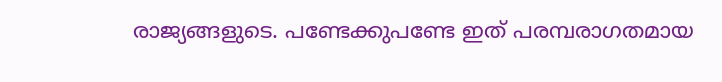രാജ്യങ്ങളുടെ. പണ്ടേക്കുപണ്ടേ ഇത് പരമ്പരാഗതമായ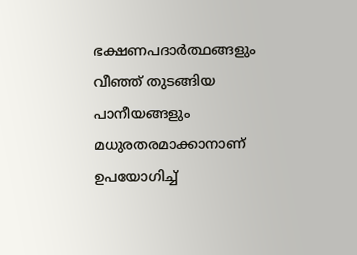ഭക്ഷണപദാർത്ഥങ്ങളും വീഞ്ഞ് തുടങ്ങിയ പാനീയങ്ങളും മധുരതരമാക്കാനാണ് ഉപയോഗിച്ച്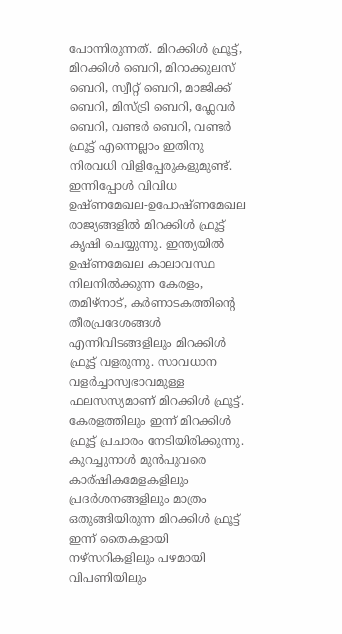പോന്നിരുന്നത്. മിറക്കിൾ ഫ്രൂട്ട്, മിറക്കിൾ ബെറി, മിറാക്കുലസ് ബെറി, സ്വീറ്റ് ബെറി, മാജിക്ക്‌ ബെറി, മിസ്‌ട്രി ബെറി, ഫ്ലേവർ ബെറി, വണ്ടർ ബെറി, വണ്ടർ ഫ്രൂട്ട് എന്നെല്ലാം ഇതിനു നിരവധി വിളിപ്പേരുകളുമുണ്ട്. ഇന്നിപ്പോൾ വിവിധ ഉഷ്ണമേഖല-ഉപോഷ്ണമേഖല രാജ്യങ്ങളിൽ മിറക്കിൾ ഫ്രൂട്ട് കൃഷി ചെയ്യുന്നു. ഇന്ത്യയിൽ ഉഷ്ണമേഖല കാലാവസ്ഥ നിലനിൽക്കുന്ന കേരളം, തമിഴ്നാട്, കർണാടകത്തിന്റെ തീരപ്രദേശങ്ങൾ എന്നിവിടങ്ങളിലും മിറക്കിൾ ഫ്രൂട്ട് വളരുന്നു. സാവധാന വളർച്ചാസ്വഭാവമുള്ള ഫലസസ്യമാണ് മിറക്കിൾ ഫ്രൂട്ട്. കേരളത്തിലും ഇന്ന് മിറക്കിൾ ഫ്രൂട്ട് പ്രചാരം നേടിയിരിക്കുന്നു. കുറച്ചുനാൾ മുൻപുവരെ കാര്ഷികമേളകളിലും പ്രദർശനങ്ങളിലും മാത്രം ഒതുങ്ങിയിരുന്ന മിറക്കിൾ ഫ്രൂട്ട് ഇന്ന് തൈകളായി നഴ്സറികളിലും പഴമായി വിപണിയിലും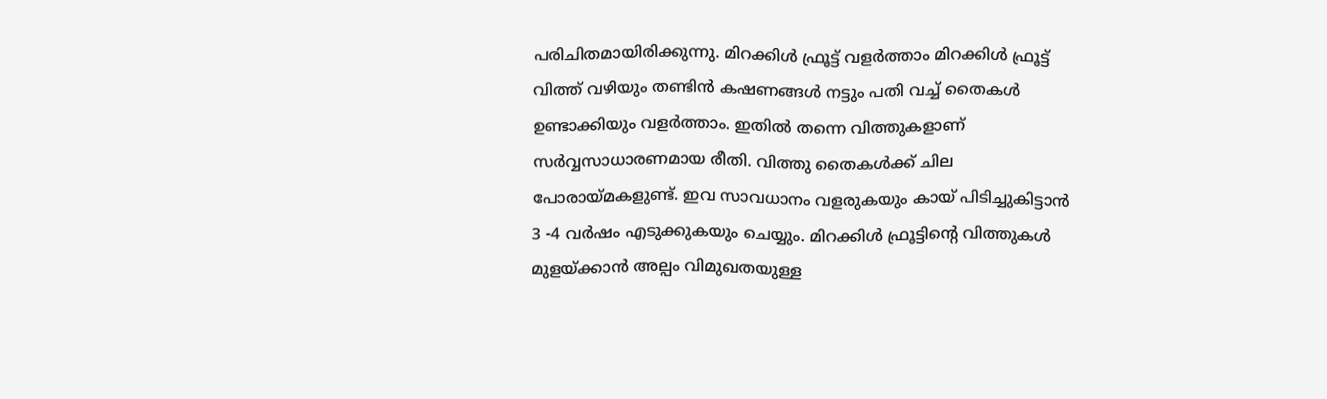പരിചിതമായിരിക്കുന്നു. മിറക്കിൾ ഫ്രൂട്ട് വളർത്താം മിറക്കിൾ ഫ്രൂട്ട് വിത്ത് വഴിയും തണ്ടിൻ കഷണങ്ങൾ നട്ടും പതി വച്ച് തൈകൾ ഉണ്ടാക്കിയും വളർത്താം. ഇതിൽ തന്നെ വിത്തുകളാണ് സർവ്വസാധാരണമായ രീതി. വിത്തു തൈകൾക്ക് ചില പോരായ്മകളുണ്ട്. ഇവ സാവധാനം വളരുകയും കായ് പിടിച്ചുകിട്ടാൻ 3 -4 വർഷം എടുക്കുകയും ചെയ്യും. മിറക്കിൾ ഫ്രൂട്ടിന്റെ വിത്തുകൾ മുളയ്ക്കാൻ അല്പം വിമുഖതയുള്ള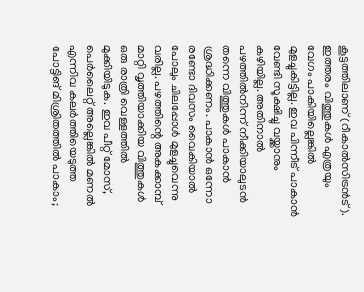കൂട്ടത്തിലാണ് (റീകാൽസിട്രൻട്). ഇത്തരം വിത്തുകൾ എത്രയും വേഗം പാകിയില്ലെങ്കിൽ മുളച്ചുകിട്ടില്ല. ഇവ പിന്നീട് പാകാൻ വേണ്ടി സൂക്ഷിച്ചു വയ്ക്കാനും കഴിയില്ല. അതിനാൽ പഴത്തിൽനിന്ന് നീക്കിയാലുടൻ തന്നെ വിത്തുകൾ പാകാൻ ശ്രദ്ധിക്കണം. പാകാൻ ഒന്നോ രണ്ടോ ദിവസം വൈകിയാൽ പോലും ചിലപ്പോൾ മുളച്ചുവെന്നു വരില്ല. പഴത്തിന്റെ അകക്കാമ്പ് മാറ്റി വൃത്തിയാക്കിയ വിത്തുകൾ ഒരു രാത്രി വെള്ളത്തിൽ മുക്കിയിടുക. ഇവ പീറ്റ് മോസ്, പെർലൈറ്റ് അല്ലെങ്കിൽ മണൽ എന്നിവ കലർത്തിയെടുത്ത പോട്ടിങ് മിശ്രിതത്തിൽ പാകാം;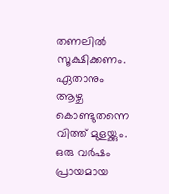തണലിൽ സൂക്ഷിക്കണം. ഏതാനും ആഴ്ച കൊണ്ടുതന്നെ വിത്ത് മുളയ്ക്കും. ഒരു വർഷം പ്രായമായ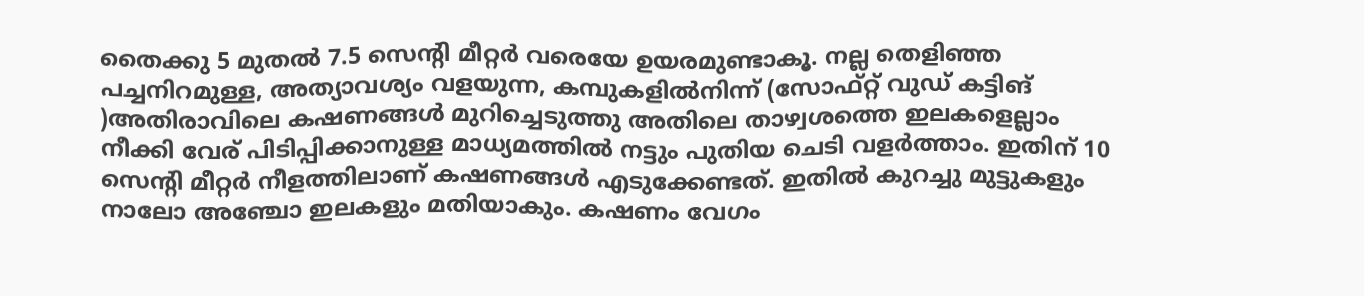തൈക്കു 5 മുതൽ 7.5 സെന്റി മീറ്റർ വരെയേ ഉയരമുണ്ടാകൂ. നല്ല തെളിഞ്ഞ പച്ചനിറമുള്ള, അത്യാവശ്യം വളയുന്ന, കമ്പുകളിൽനിന്ന് (സോഫ്റ്റ് വുഡ് കട്ടിങ് )അതിരാവിലെ കഷണങ്ങൾ മുറിച്ചെടുത്തു അതിലെ താഴ്വശത്തെ ഇലകളെല്ലാം നീക്കി വേര് പിടിപ്പിക്കാനുള്ള മാധ്യമത്തിൽ നട്ടും പുതിയ ചെടി വളർത്താം. ഇതിന് 10 സെന്റി മീറ്റർ നീളത്തിലാണ് കഷണങ്ങൾ എടുക്കേണ്ടത്. ഇതിൽ കുറച്ചു മുട്ടുകളും നാലോ അഞ്ചോ ഇലകളും മതിയാകും. കഷണം വേഗം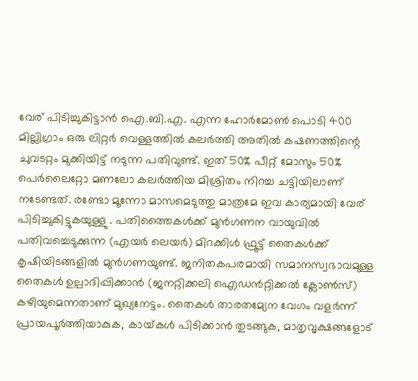വേര് പിടിച്ചുകിട്ടാൻ ഐ.ബി.എ. എന്ന ഹോർമോൺ പൊടി 400 മില്ലിഗ്രാം ഒരു ലിറ്റർ വെള്ളത്തിൽ കലർത്തി അതിൽ കഷണത്തിന്റെ ചുവടറ്റം മുക്കിയിട്ട് നടുന്ന പതിവുണ്ട്. ഇത് 50% പീറ്റ് മോസും 50% പെർലൈറ്റോ മണലോ കലർത്തിയ മിശ്രിതം നിറച്ച ചട്ടിയിലാണ് നടേണ്ടത്. രണ്ടോ മൂന്നോ മാസമെടുത്തു മാത്രമേ ഇവ കാര്യമായി വേര് പിടിച്ചുകിട്ടുകയുള്ളു . പതിത്തൈകൾക്ക്‌ മുൻഗണന വായുവിൽ പതിവച്ചെടുക്കുന്ന (എയർ ലെയർ) മിറക്കിൾ ഫ്രൂട്ട് തൈകൾക്ക് കൃഷിയിടങ്ങളിൽ മുൻഗണയുണ്ട്. ജനിതകപരമായി സമാനസ്വഭാവമുള്ള തൈകൾ ഉല്പാദിപ്പിക്കാൻ (ജനറ്റിക്കലി ഐഡൻറ്റിക്കൽ ക്ലോൺസ്) കഴിയുമെന്നതാണ് മുഖ്യനേട്ടം. തൈകൾ താരതമ്യേന വേഗം വളർന്ന് പ്രായപൂർത്തിയാകുക, കായ്‌കൾ പിടിക്കാൻ തുടങ്ങുക, മാതൃവൃക്ഷങ്ങളോട്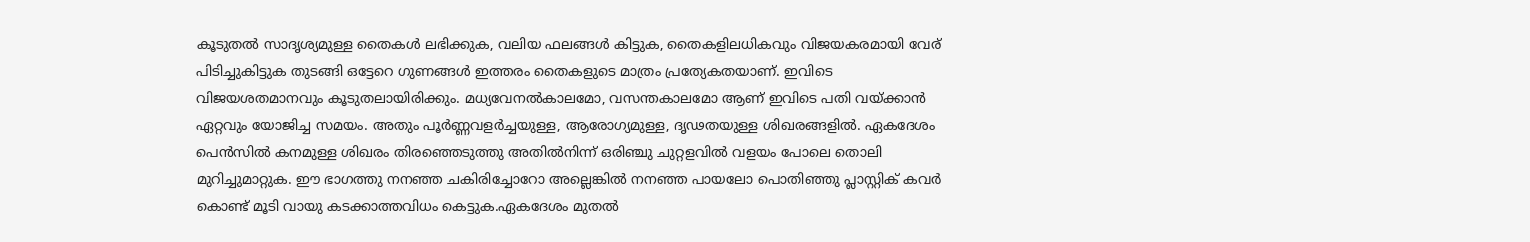കൂടുതൽ സാദൃശ്യമുള്ള തൈകൾ ലഭിക്കുക, വലിയ ഫലങ്ങൾ കിട്ടുക, തൈകളിലധികവും വിജയകരമായി വേര് പിടിച്ചുകിട്ടുക തുടങ്ങി ഒട്ടേറെ ഗുണങ്ങൾ ഇത്തരം തൈകളുടെ മാത്രം പ്രത്യേകതയാണ്. ഇവിടെ വിജയശതമാനവും കൂടുതലായിരിക്കും. മധ്യവേനൽകാലമോ, വസന്തകാലമോ ആണ് ഇവിടെ പതി വയ്ക്കാൻ ഏറ്റവും യോജിച്ച സമയം. അതും പൂർണ്ണവളർച്ചയുള്ള, ആരോഗ്യമുള്ള, ദൃഢതയുള്ള ശിഖരങ്ങളിൽ. ഏകദേശം പെൻസിൽ കനമുള്ള ശിഖരം തിരഞ്ഞെടുത്തു അതിൽനിന്ന് ഒരിഞ്ചു ചുറ്റളവിൽ വളയം പോലെ തൊലി മുറിച്ചുമാറ്റുക. ഈ ഭാഗത്തു നനഞ്ഞ ചകിരിച്ചോറോ അല്ലെങ്കിൽ നനഞ്ഞ പായലോ പൊതിഞ്ഞു പ്ലാസ്റ്റിക് കവർ കൊണ്ട് മൂടി വായു കടക്കാത്തവിധം കെട്ടുക.ഏകദേശം മുതൽ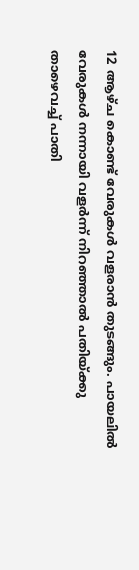12 ആഴ്ച കൊണ്ട് വേരുകൾ വളരാൻ തുടങ്ങും. പായലിൽ വേരുകൾ നന്നായി വളർന്ന് നിറഞ്ഞാൽ പതിയ്ക്കു താഴെവച്ച് പാതി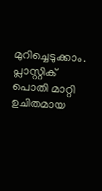മുറിച്ചെടുക്കാം. പ്ലാസ്റ്റിക് പൊതി മാറ്റി ഉചിതമായ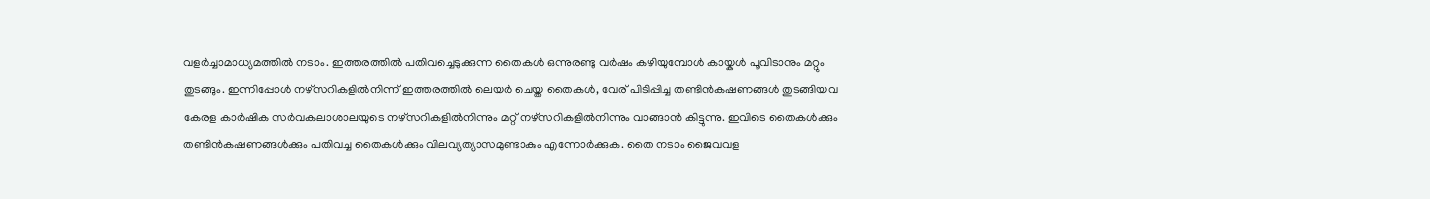വളർച്ചാമാധ്യമത്തിൽ നടാം. ഇത്തരത്തിൽ പതിവച്ചെടുക്കുന്ന തൈകൾ ഒന്നുരണ്ടു വർഷം കഴിയുമ്പോൾ കായ്കൾ പൂവിടാനും മറ്റും തുടങ്ങും. ഇന്നിപ്പോൾ നഴ്സറികളിൽനിന്ന് ഇത്തരത്തിൽ ലെയർ ചെയ്ത തൈകൾ, വേര് പിടിപ്പിച്ച തണ്ടിൻകഷണങ്ങൾ തുടങ്ങിയവ കേരള കാർഷിക സർവകലാശാലയുടെ നഴ്സറികളിൽനിന്നും മറ്റ്‌ നഴ്സറികളിൽനിന്നും വാങ്ങാൻ കിട്ടുന്നു. ഇവിടെ തൈകൾക്കും തണ്ടിൻകഷണങ്ങൾക്കും പതിവച്ച തൈകൾക്കും വിലവ്യത്യാസമുണ്ടാകും എന്നോർക്കുക. തൈ നടാം ജൈവവള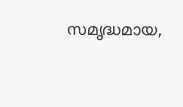സമൃദ്ധമായ,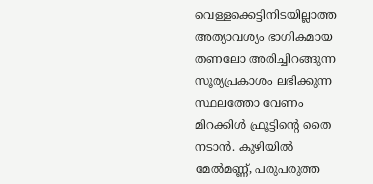വെള്ളക്കെട്ടിനിടയില്ലാത്ത അത്യാവശ്യം ഭാഗികമായ തണലോ അരിച്ചിറങ്ങുന്ന സൂര്യപ്രകാശം ലഭിക്കുന്ന സ്ഥലത്തോ വേണം മിറക്കിൾ ഫ്രൂട്ടിന്റെ തൈ നടാൻ. കുഴിയിൽ മേൽമണ്ണ്, പരുപരുത്ത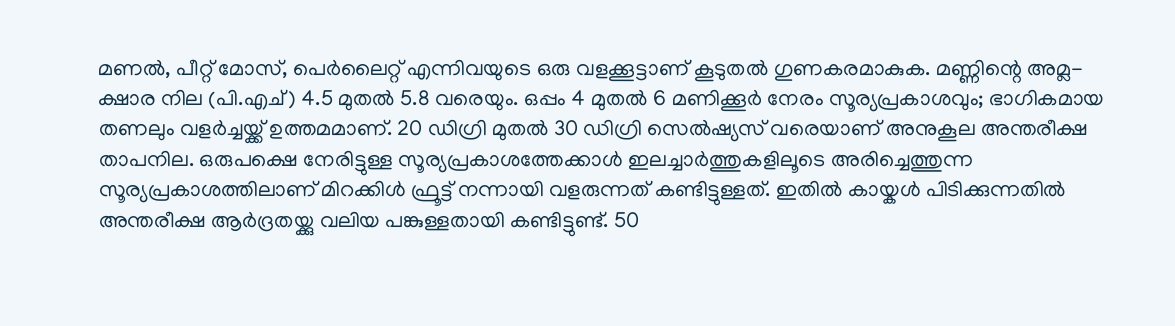മണൽ, പീറ്റ് മോസ്, പെർലൈറ്റ് എന്നിവയുടെ ഒരു വളക്കൂട്ടാണ്‌ കൂടുതൽ ഗുണകരമാകുക. മണ്ണിന്റെ അമ്ല-ക്ഷാര നില (പി.എച്) 4.5 മുതൽ 5.8 വരെയും. ഒപ്പം 4 മുതൽ 6 മണിക്കൂർ നേരം സൂര്യപ്രകാശവും; ഭാഗികമായ തണലും വളർച്ചയ്ക്ക് ഉത്തമമാണ്. 20 ഡിഗ്രി മുതൽ 30 ഡിഗ്രി സെൽഷ്യസ് വരെയാണ് അനുകൂല അന്തരീക്ഷ താപനില. ഒരുപക്ഷെ നേരിട്ടുള്ള സൂര്യപ്രകാശത്തേക്കാൾ ഇലച്ചാർത്തുകളിലൂടെ അരിച്ചെത്തുന്ന സൂര്യപ്രകാശത്തിലാണ് മിറക്കിൾ ഫ്രൂട്ട് നന്നായി വളരുന്നത് കണ്ടിട്ടുള്ളത്. ഇതിൽ കായ്കൾ പിടിക്കുന്നതിൽ അന്തരീക്ഷ ആർദ്രതയ്ക്കു വലിയ പങ്കുള്ളതായി കണ്ടിട്ടുണ്ട്. 50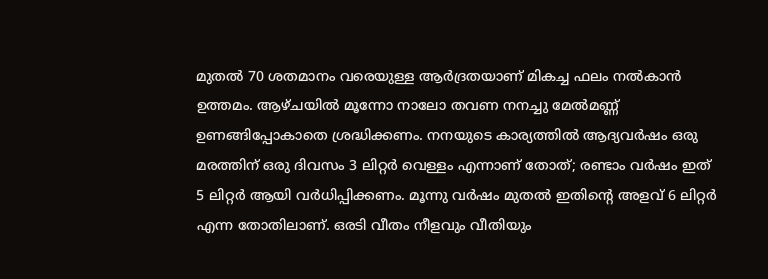മുതൽ 70 ശതമാനം വരെയുള്ള ആർദ്രതയാണ് മികച്ച ഫലം നൽകാൻ ഉത്തമം. ആഴ്ചയിൽ മൂന്നോ നാലോ തവണ നനച്ചു മേൽമണ്ണ് ഉണങ്ങിപ്പോകാതെ ശ്രദ്ധിക്കണം. നനയുടെ കാര്യത്തിൽ ആദ്യവർഷം ഒരു മരത്തിന് ഒരു ദിവസം 3 ലിറ്റർ വെള്ളം എന്നാണ് തോത്; രണ്ടാം വർഷം ഇത് 5 ലിറ്റർ ആയി വർധിപ്പിക്കണം. മൂന്നു വർഷം മുതൽ ഇതിന്റെ അളവ് 6 ലിറ്റർ എന്ന തോതിലാണ്. ഒരടി വീതം നീളവും വീതിയും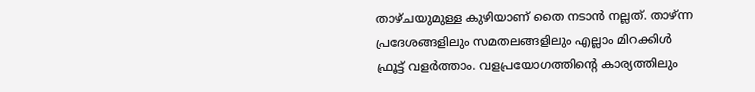താഴ്ചയുമുള്ള കുഴിയാണ് തൈ നടാൻ നല്ലത്. താഴ്ന്ന പ്രദേശങ്ങളിലും സമതലങ്ങളിലും എല്ലാം മിറക്കിൾ ഫ്രൂട്ട് വളർത്താം. വളപ്രയോഗത്തിന്റെ കാര്യത്തിലും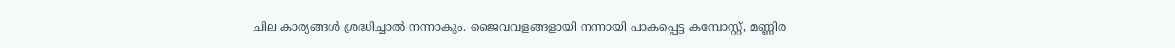ചില കാര്യങ്ങൾ ശ്രദ്ധിച്ചാൽ നന്നാകും. ജൈവവളങ്ങളായി നന്നായി പാകപ്പെട്ട കമ്പോസ്റ്റ്, മണ്ണിര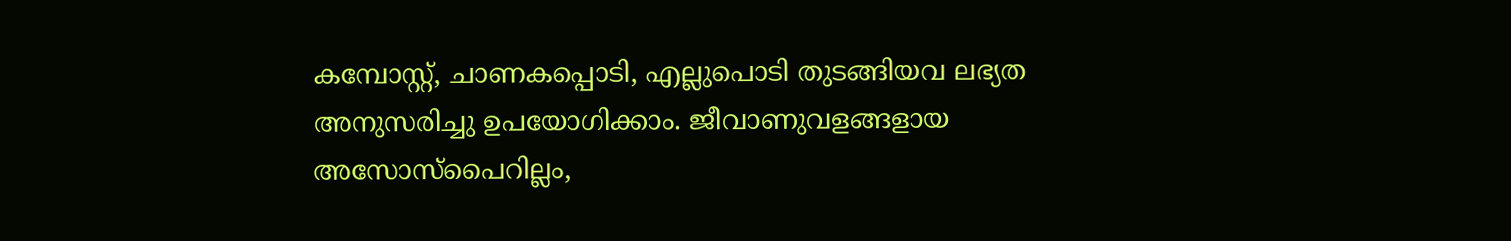കമ്പോസ്റ്റ്, ചാണകപ്പൊടി, എല്ലുപൊടി തുടങ്ങിയവ ലഭ്യത അനുസരിച്ചു ഉപയോഗിക്കാം. ജീവാണുവളങ്ങളായ അസോസ്പൈറില്ലം,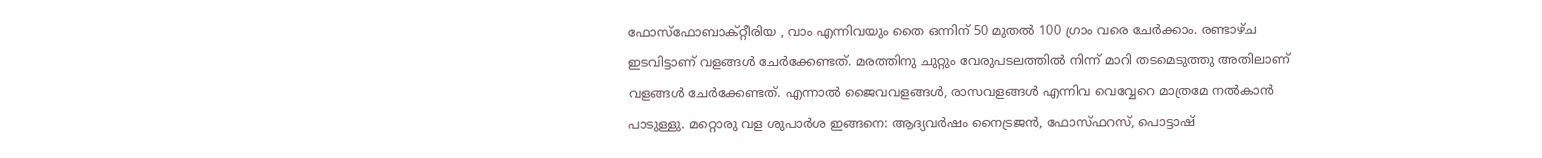ഫോസ്ഫോബാക്റ്റീരിയ , വാം എന്നിവയും തൈ ഒന്നിന് 50 മുതൽ 100 ഗ്രാം വരെ ചേർക്കാം. രണ്ടാഴ്ച ഇടവിട്ടാണ് വളങ്ങൾ ചേർക്കേണ്ടത്. മരത്തിനു ചുറ്റും വേരുപടലത്തിൽ നിന്ന് മാറി തടമെടുത്തു അതിലാണ് വളങ്ങൾ ചേർക്കേണ്ടത്. എന്നാൽ ജൈവവളങ്ങൾ, രാസവളങ്ങൾ എന്നിവ വെവ്വേറെ മാത്രമേ നൽകാൻ പാടുള്ളു. മറ്റൊരു വള ശുപാർശ ഇങ്ങനെ: ആദ്യവർഷം നൈട്രജൻ, ഫോസ്ഫറസ്, പൊട്ടാഷ്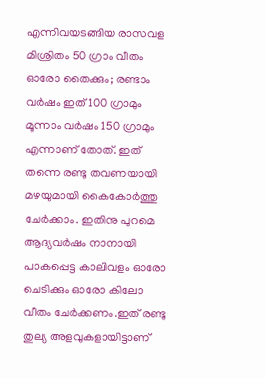എന്നിവയടങ്ങിയ രാസവള മിശ്രിതം 50 ഗ്രാം വീതം ഓരോ തൈക്കും; രണ്ടാം വർഷം ഇത് 100 ഗ്രാമും മൂന്നാം വർഷം 150 ഗ്രാമും എന്നാണ് തോത്. ഇത് തന്നെ രണ്ടു തവണയായി മഴയുമായി കൈകോർത്തു ചേർക്കാം. ഇതിനു പുറമെ ആദ്യവർഷം നാനായി പാകപ്പെട്ട കാലിവളം ഓരോ ചെടിക്കും ഓരോ കിലോ വീതം ചേർക്കണം.ഇത് രണ്ടു തുല്യ അളവുകളായിട്ടാണ്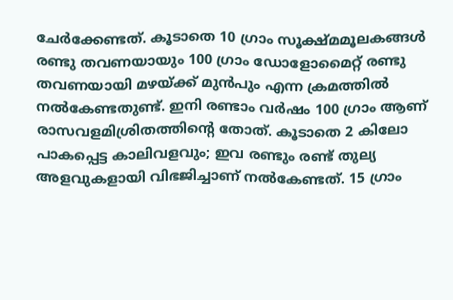ചേർക്കേണ്ടത്. കൂടാതെ 10 ഗ്രാം സൂക്ഷ്മമൂലകങ്ങൾ രണ്ടു തവണയായും 100 ഗ്രാം ഡോളോമൈറ്റ് രണ്ടു തവണയായി മഴയ്ക്ക് മുൻപും എന്ന ക്രമത്തിൽ നൽകേണ്ടതുണ്ട്. ഇനി രണ്ടാം വർഷം 100 ഗ്രാം ആണ് രാസവളമിശ്രിതത്തിന്റെ തോത്. കൂടാതെ 2 കിലോ പാകപ്പെട്ട കാലിവളവും; ഇവ രണ്ടും രണ്ട് തുല്യ അളവുകളായി വിഭജിച്ചാണ് നൽകേണ്ടത്. 15 ഗ്രാം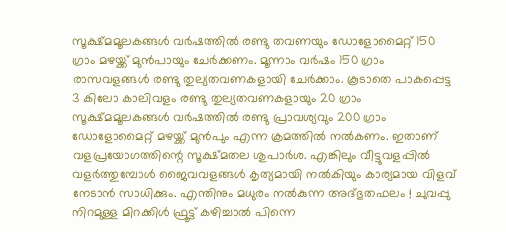സൂക്ഷ്മമൂലകങ്ങൾ വർഷത്തിൽ രണ്ടു തവണയും ഡോളോമൈറ്റ് 150 ഗ്രാം മഴയ്ക്ക് മുൻപായും ചേർക്കണം. മൂന്നാം വർഷം 150 ഗ്രാം രാസവളങ്ങൾ രണ്ടു തുല്യതവണകളായി ചേർക്കാം. കൂടാതെ പാകപ്പെട്ട 3 കിലോ കാലിവളം രണ്ടു തുല്യതവണകളായും 20 ഗ്രാം സൂക്ഷ്മമൂലകങ്ങൾ വർഷത്തിൽ രണ്ടു പ്രാവശ്യവും 200 ഗ്രാം ഡോളോമൈറ്റ് മഴയ്ക്ക് മുൻപും എന്ന ക്രമത്തിൽ നൽകണം. ഇതാണ് വളപ്രയോഗത്തിന്റെ സൂക്ഷ്മതല ശുപാർശ. എങ്കിലും വീട്ടുവളപ്പിൽ വളർത്തുമ്പോൾ ജൈവവളങ്ങൾ കൃത്യമായി നൽകിയും കാര്യമായ വിളവ് നേടാൻ സാധിക്കും. എന്തിനും മധുരം നൽകുന്ന അദ്‌ഭുതഫലം ! ചുവപ്പു നിറമുള്ള മിറക്കിൾ ഫ്രൂട്ട് കഴിച്ചാൽ പിന്നെ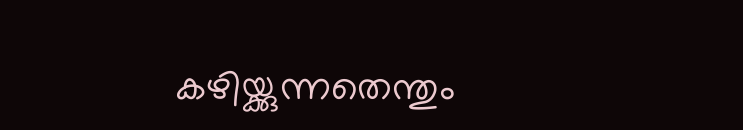കഴിയ്ക്കുന്നതെന്തും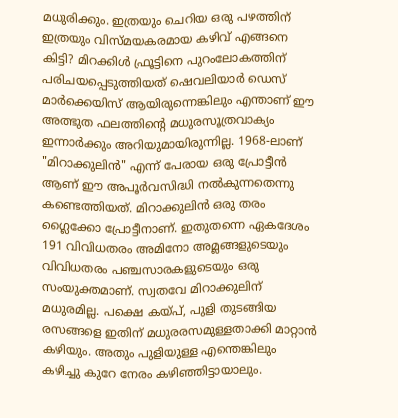മധുരിക്കും. ഇത്രയും ചെറിയ ഒരു പഴത്തിന് ഇത്രയും വിസ്മയകരമായ കഴിവ് എങ്ങനെ കിട്ടി? മിറക്കിൾ ഫ്രൂട്ടിനെ പുറംലോകത്തിന് പരിചയപ്പെടുത്തിയത് ഷെവലിയാർ ഡെസ് മാർക്കെയിസ് ആയിരുന്നെങ്കിലും എന്താണ് ഈ അത്ഭുത ഫലത്തിന്റെ മധുരസൂത്രവാക്യം ഇന്നാർക്കും അറിയുമായിരുന്നില്ല. 1968-ലാണ് "മിറാക്കുലിൻ" എന്ന് പേരായ ഒരു പ്രോട്ടീൻ ആണ് ഈ അപൂർവസിദ്ധി നൽകുന്നതെന്നു കണ്ടെത്തിയത്. മിറാക്കുലിൻ ഒരു തരം ഗ്ലൈക്കോ പ്രോട്ടീനാണ്‌. ഇതുതന്നെ ഏകദേശം 191 വിവിധതരം അമിനോ അമ്ലങ്ങളുടെയും വിവിധതരം പഞ്ചസാരകളുടെയും ഒരു സംയുക്തമാണ്. സ്വതവേ മിറാക്കുലിന് മധുരമില്ല. പക്ഷെ കയ്പ്, പുളി തുടങ്ങിയ രസങ്ങളെ ഇതിന് മധുരരസമുള്ളതാക്കി മാറ്റാൻ കഴിയും. അതും പുളിയുള്ള എന്തെങ്കിലും കഴിച്ചു കുറേ നേരം കഴിഞ്ഞിട്ടായാലും.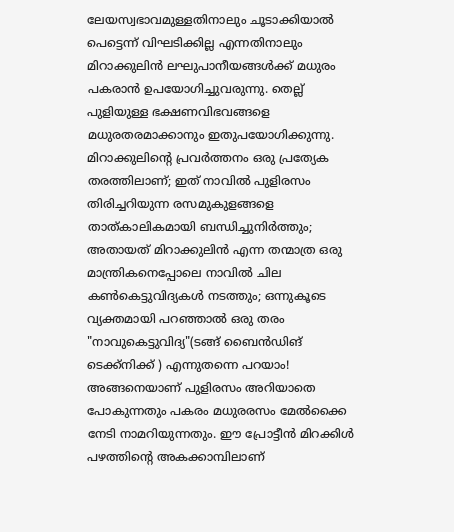ലേയസ്വഭാവമുള്ളതിനാലും ചൂടാക്കിയാൽ പെട്ടെന്ന് വിഘടിക്കില്ല എന്നതിനാലും മിറാക്കുലിൻ ലഘുപാനീയങ്ങൾക്ക് മധുരം പകരാൻ ഉപയോഗിച്ചുവരുന്നു. തെല്ല് പുളിയുള്ള ഭക്ഷണവിഭവങ്ങളെ മധുരതരമാക്കാനും ഇതുപയോഗിക്കുന്നു. മിറാക്കുലിന്റെ പ്രവർത്തനം ഒരു പ്രത്യേക തരത്തിലാണ്; ഇത് നാവിൽ പുളിരസം തിരിച്ചറിയുന്ന രസമുകുളങ്ങളെ താത്കാലികമായി ബന്ധിച്ചുനിർത്തും; അതായത് മിറാക്കുലിൻ എന്ന തന്മാത്ര ഒരു മാന്ത്രികനെപ്പോലെ നാവിൽ ചില കൺകെട്ടുവിദ്യകൾ നടത്തും; ഒന്നുകൂടെ വ്യക്തമായി പറഞ്ഞാൽ ഒരു തരം "നാവുകെട്ടുവിദ്യ"(ടങ്ങ് ബൈൻഡിങ് ടെക്ക്നിക്ക് ) എന്നുതന്നെ പറയാം! അങ്ങനെയാണ് പുളിരസം അറിയാതെ പോകുന്നതും പകരം മധുരരസം മേൽക്കൈ നേടി നാമറിയുന്നതും. ഈ പ്രോട്ടീൻ മിറക്കിൾ പഴത്തിന്റെ അകക്കാമ്പിലാണ്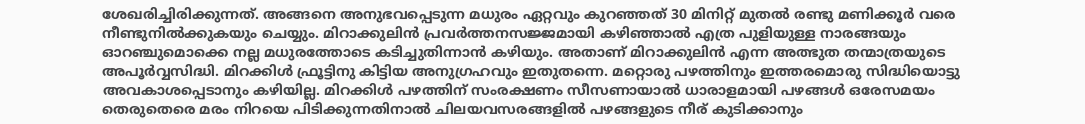ശേഖരിച്ചിരിക്കുന്നത്. അങ്ങനെ അനുഭവപ്പെടുന്ന മധുരം ഏറ്റവും കുറഞ്ഞത് 30 മിനിറ്റ് മുതൽ രണ്ടു മണിക്കൂർ വരെ നീണ്ടുനിൽക്കുകയും ചെയ്യും. മിറാക്കുലിൻ പ്രവർത്തനസജ്ജമായി കഴിഞ്ഞാൽ എത്ര പുളിയുള്ള നാരങ്ങയും ഓറഞ്ചുമൊക്കെ നല്ല മധുരത്തോടെ കടിച്ചുതിന്നാൻ കഴിയും. അതാണ് മിറാക്കുലിൻ എന്ന അത്ഭുത തന്മാത്രയുടെ അപൂർവ്വസിദ്ധി. മിറക്കിൾ ഫ്രൂട്ടിനു കിട്ടിയ അനുഗ്രഹവും ഇതുതന്നെ. മറ്റൊരു പഴത്തിനും ഇത്തരമൊരു സിദ്ധിയൊട്ടു അവകാശപ്പെടാനും കഴിയില്ല. മിറക്കിൾ പഴത്തിന് സംരക്ഷണം സീസണായാൽ ധാരാളമായി പഴങ്ങൾ ഒരേസമയം തെരുതെരെ മരം നിറയെ പിടിക്കുന്നതിനാൽ ചിലയവസരങ്ങളിൽ പഴങ്ങളുടെ നീര് കുടിക്കാനും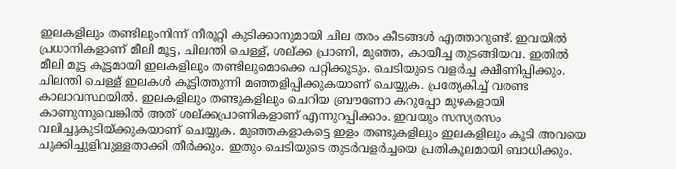ഇലകളിലും തണ്ടിലുംനിന്ന് നീരൂറ്റി കുടിക്കാനുമായി ചില തരം കീടങ്ങൾ എത്താറുണ്ട്. ഇവയിൽ പ്രധാനികളാണ് മീലി മൂട്ട, ചിലന്തി ചെള്ള്, ശല്ക്ക പ്രാണി, മുഞ്ഞ, കായീച്ച തുടങ്ങിയവ. ഇതിൽ മീലി മൂട്ട കൂട്ടമായി ഇലകളിലും തണ്ടിലുമൊക്കെ പറ്റിക്കൂടും. ചെടിയുടെ വളർച്ച ക്ഷീണിപ്പിക്കും. ചിലന്തി ചെള്ള് ഇലകൾ കൂട്ടിത്തുന്നി മഞ്ഞളിപ്പിക്കുകയാണ് ചെയ്യുക. പ്രത്യേകിച്ച് വരണ്ട കാലാവസ്ഥയിൽ. ഇലകളിലും തണ്ടുകളിലും ചെറിയ ബ്രൗണോ കറുപ്പോ മുഴകളായി കാണുന്നുവെങ്കിൽ അത് ശല്ക്കപ്രാണികളാണ് എന്നുറപ്പിക്കാം. ഇവയും സസ്യരസം വലിച്ചുകുടിയ്ക്കുകയാണ് ചെയ്യുക. മുഞ്ഞകളാകട്ടെ ഇളം തണ്ടുകളിലും ഇലകളിലും കൂടി അവയെ ചുക്കിച്ചുളിവുള്ളതാക്കി തീർക്കും. ഇതും ചെടിയുടെ തുടർവളർച്ചയെ പ്രതികൂലമായി ബാധിക്കും.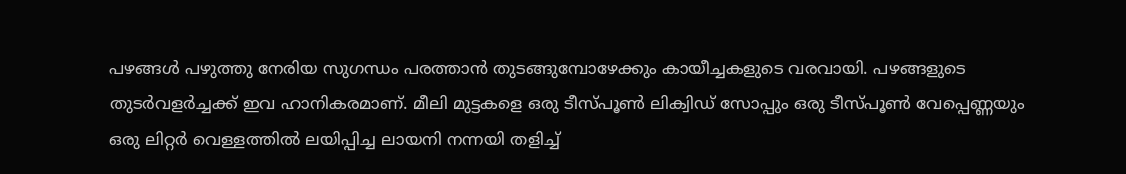പഴങ്ങൾ പഴുത്തു നേരിയ സുഗന്ധം പരത്താൻ തുടങ്ങുമ്പോഴേക്കും കായീച്ചകളുടെ വരവായി. പഴങ്ങളുടെ തുടർവളർച്ചക്ക് ഇവ ഹാനികരമാണ്. മീലി മുട്ടകളെ ഒരു ടീസ്പൂൺ ലിക്വിഡ് സോപ്പും ഒരു ടീസ്പൂൺ വേപ്പെണ്ണയും ഒരു ലിറ്റർ വെള്ളത്തിൽ ലയിപ്പിച്ച ലായനി നന്നയി തളിച്ച്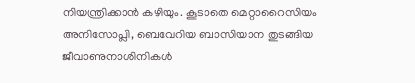നിയന്ത്രിക്കാൻ കഴിയും. കൂടാതെ മെറ്റാറൈസിയം അനിസോപ്ലി, ബെവേറിയ ബാസിയാന തുടങ്ങിയ ജീവാണുനാശിനികൾ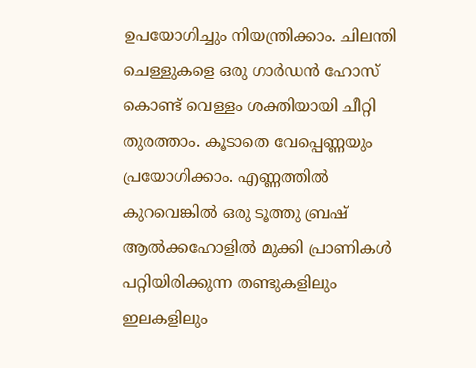ഉപയോഗിച്ചും നിയന്ത്രിക്കാം. ചിലന്തി ചെള്ളുകളെ ഒരു ഗാർഡൻ ഹോസ് കൊണ്ട് വെള്ളം ശക്തിയായി ചീറ്റി തുരത്താം. കൂടാതെ വേപ്പെണ്ണയും പ്രയോഗിക്കാം. എണ്ണത്തിൽ കുറവെങ്കിൽ ഒരു ടൂത്തു ബ്രഷ് ആൽക്കഹോളിൽ മുക്കി പ്രാണികൾ പറ്റിയിരിക്കുന്ന തണ്ടുകളിലും ഇലകളിലും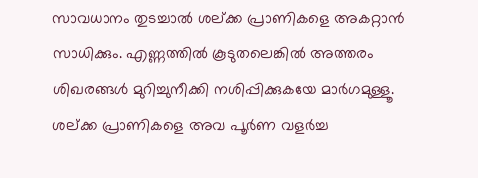സാവധാനം തുടച്ചാൽ ശല്ക്ക പ്രാണികളെ അകറ്റാൻ സാധിക്കും. എണ്ണത്തിൽ കൂടുതലെങ്കിൽ അത്തരം ശിഖരങ്ങൾ മുറിച്ചുനീക്കി നശിപ്പിക്കുകയേ മാർഗമുള്ളൂ. ശല്ക്ക പ്രാണികളെ അവ പൂർണ വളർച്ച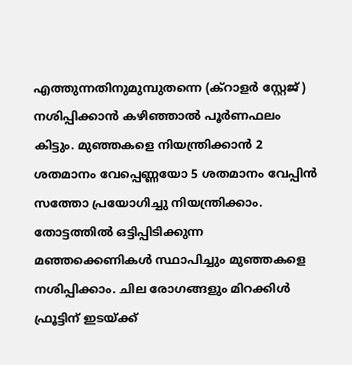എത്തുന്നതിനുമുമ്പുതന്നെ (ക്റാളർ സ്റ്റേജ് ) നശിപ്പിക്കാൻ കഴിഞ്ഞാൽ പൂർണഫലം കിട്ടും. മുഞ്ഞകളെ നിയന്ത്രിക്കാൻ 2 ശതമാനം വേപ്പെണ്ണയോ 5 ശതമാനം വേപ്പിൻ സത്തോ പ്രയോഗിച്ചു നിയന്ത്രിക്കാം. തോട്ടത്തിൽ ഒട്ടിപ്പിടിക്കുന്ന മഞ്ഞക്കെണികൾ സ്ഥാപിച്ചും മുഞ്ഞകളെ നശിപ്പിക്കാം. ചില രോഗങ്ങളും മിറക്കിൾ ഫ്രൂട്ടിന് ഇടയ്ക്ക്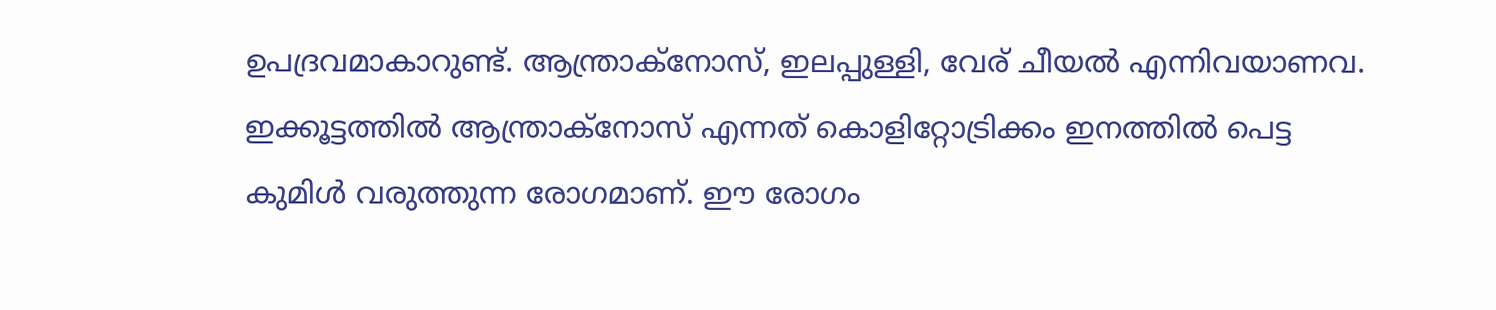ഉപദ്രവമാകാറുണ്ട്. ആന്ത്രാക്‌നോസ്, ഇലപ്പുള്ളി, വേര് ചീയൽ എന്നിവയാണവ. ഇക്കൂട്ടത്തിൽ ആന്ത്രാക്നോസ് എന്നത് കൊളിറ്റോട്രിക്കം ഇനത്തിൽ പെട്ട കുമിൾ വരുത്തുന്ന രോഗമാണ്. ഈ രോഗം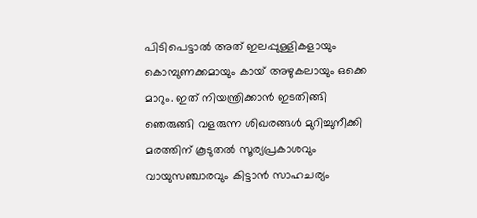പിടിപെട്ടാൽ അത് ഇലപ്പുള്ളികളായും കൊമ്പുണക്കമായും കായ് അഴുകലായും ഒക്കെ മാറും. ഇത് നിയന്ത്രിക്കാൻ ഇടതിങ്ങി ഞെരുങ്ങി വളരുന്ന ശിഖരങ്ങൾ മുറിച്ചുനീക്കി മരത്തിന് കൂടുതൽ സൂര്യപ്രകാശവും വായുസഞ്ചാരവും കിട്ടാൻ സാഹചര്യം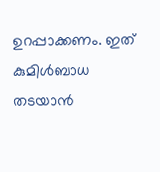ഉറപ്പാക്കണം. ഇത് കുമിൾബാധ തടയാൻ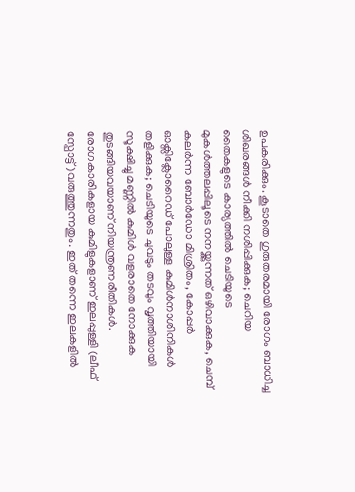ഉപകരിക്കും. കൂടാതെ ഗുരുതരമായി രോഗം ബാധിച്ച ശിഖരങ്ങൾ നീക്കി നശിപ്പിക്കുക; ചെറിയ തൈകളുടെ കാര്യത്തിൽ ചെടിയുടെ മുകൾത്തലപ്പിലൂടെ നനയ്ക്കുന്നത് ഒഴിവാക്കുക, ചെമ്പ് കലർന്ന ബോർഡോ മിശ്രിതം, കോപ്പർ ഓക്സിക്ലോറൈഡ് പോലുള്ള കുമിൾനാശിനികൾ തളിക്കുക; ചെടിയുടെ ചുവടും തടവും വൃത്തിയായി സൂക്ഷിച്ചു മണ്ണിൽ കുമിൾ വളരാതെ നോക്കുക തുടങ്ങിയവയാണ് നിയന്ത്രണരീതികൾ. രോഗകാരികളായ കുമിളുകളാണ് ഇലപ്പുള്ളി (ലീഫ് സ്പോട്ട് )വരുത്തുന്നതും. ഇത് തന്നെ ഇലകളിൽ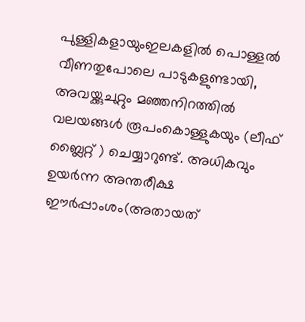പുള്ളികളായുംഇലകളിൽ പൊള്ളൽ വീണതുപോലെ പാടുകളുണ്ടായി, അവയ്ക്കുചുറ്റും മഞ്ഞനിറത്തിൽ വലയങ്ങൾ രൂപംകൊള്ളുകയും (ലീഫ് ബ്ലൈറ്റ് ) ചെയ്യാറുണ്ട്. അധികവും ഉയർന്ന അന്തരീക്ഷ ഈർപ്പാംശം(അതായത്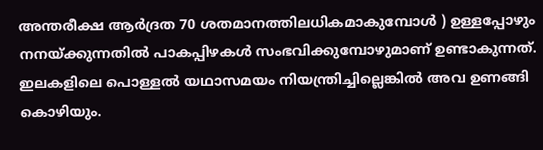അന്തരീക്ഷ ആർദ്രത 70 ശതമാനത്തിലധികമാകുമ്പോൾ ) ഉള്ളപ്പോഴും നനയ്ക്കുന്നതിൽ പാകപ്പിഴകൾ സംഭവിക്കുമ്പോഴുമാണ് ഉണ്ടാകുന്നത്. ഇലകളിലെ പൊള്ളൽ യഥാസമയം നിയന്ത്രിച്ചില്ലെങ്കിൽ അവ ഉണങ്ങി കൊഴിയും.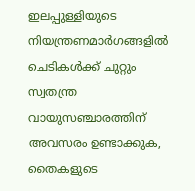ഇലപ്പുള്ളിയുടെ നിയന്ത്രണമാർഗങ്ങളിൽ ചെടികൾക്ക് ചുറ്റും സ്വതന്ത്ര വായുസഞ്ചാരത്തിന് അവസരം ഉണ്ടാക്കുക, തൈകളുടെ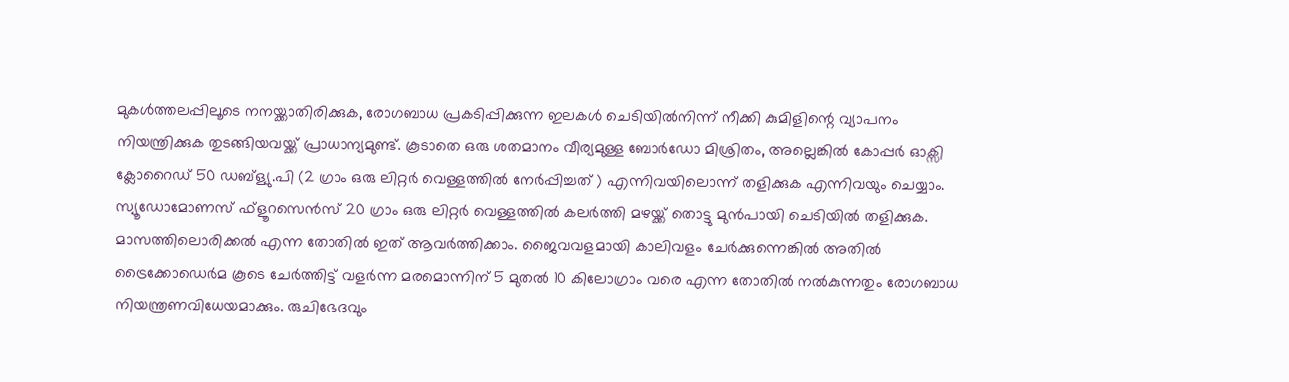മുകൾത്തലപ്പിലൂടെ നനയ്ക്കാതിരിക്കുക, രോഗബാധ പ്രകടിപ്പിക്കുന്ന ഇലകൾ ചെടിയിൽനിന്ന് നീക്കി കുമിളിന്റെ വ്യാപനം നിയന്ത്രിക്കുക തുടങ്ങിയവയ്ക്ക് പ്രാധാന്യമുണ്ട്. കൂടാതെ ഒരു ശതമാനം വീര്യമുള്ള ബോർഡോ മിശ്രിതം, അല്ലെങ്കിൽ കോപ്പർ ഓക്സി ക്ലോറൈഡ് 50 ഡബ്ള്യു.പി (2 ഗ്രാം ഒരു ലിറ്റർ വെള്ളത്തിൽ നേർപ്പിച്ചത് ) എന്നിവയിലൊന്ന് തളിക്കുക എന്നിവയും ചെയ്യാം. സ്യൂഡോമോണസ് ഫ്ളൂറസെൻസ് 20 ഗ്രാം ഒരു ലിറ്റർ വെള്ളത്തിൽ കലർത്തി മഴയ്ക്ക് തൊട്ടു മുൻപായി ചെടിയിൽ തളിക്കുക. മാസത്തിലൊരിക്കൽ എന്ന തോതിൽ ഇത് ആവർത്തിക്കാം. ജൈവവളമായി കാലിവളം ചേർക്കുന്നെങ്കിൽ അതിൽ ട്രൈക്കോഡെർമ കൂടെ ചേർത്തിട്ട്‌ വളർന്ന മരമൊന്നിന് 5 മുതൽ 10 കിലോഗ്രാം വരെ എന്ന തോതിൽ നൽകുന്നതും രോഗബാധ നിയന്ത്രണവിധേയമാക്കും. രുചിഭേദവും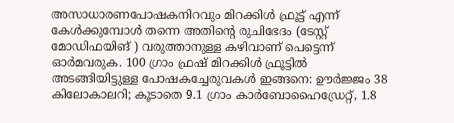അസാധാരണപോഷകനിറവും മിറക്കിൾ ഫ്രൂട്ട് എന്ന് കേൾക്കുമ്പോൾ തന്നെ അതിന്റെ രുചിഭേദം (ടേസ്റ്റ് മോഡിഫയിങ് ) വരുത്താനുള്ള കഴിവാണ് പെട്ടെന്ന് ഓർമവരുക. 100 ഗ്രാം ഫ്രഷ് മിറക്കിൾ ഫ്രൂട്ടിൽ അടങ്ങിയിട്ടുള്ള പോഷകച്ചേരുവകൾ ഇങ്ങനെ: ഊർജ്ജം 38 കിലോകാലറി; കൂടാതെ 9.1 ഗ്രാം കാർബോഹൈഡ്രേറ്റ്, 1.8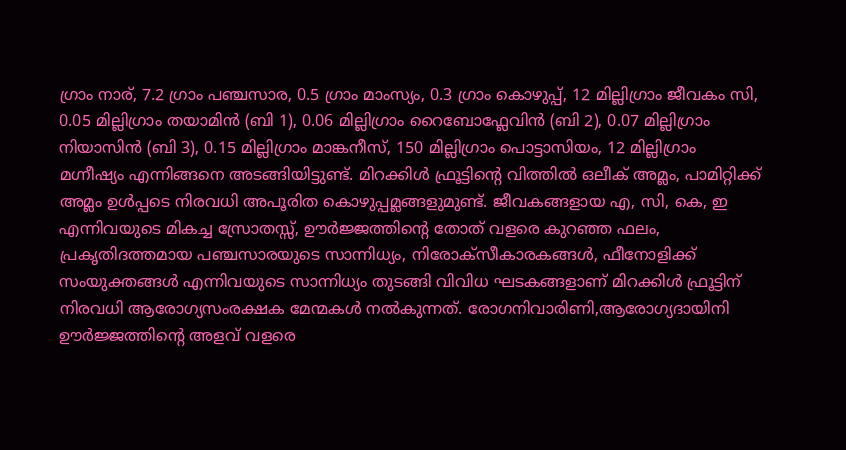ഗ്രാം നാര്, 7.2 ഗ്രാം പഞ്ചസാര, 0.5 ഗ്രാം മാംസ്യം, 0.3 ഗ്രാം കൊഴുപ്പ്, 12 മില്ലിഗ്രാം ജീവകം സി, 0.05 മില്ലിഗ്രാം തയാമിൻ (ബി 1), 0.06 മില്ലിഗ്രാം റൈബോഫ്ലേവിൻ (ബി 2), 0.07 മില്ലിഗ്രാം നിയാസിൻ (ബി 3), 0.15 മില്ലിഗ്രാം മാങ്കനീസ്‌, 150 മില്ലിഗ്രാം പൊട്ടാസിയം, 12 മില്ലിഗ്രാം മഗ്നീഷ്യം എന്നിങ്ങനെ അടങ്ങിയിട്ടുണ്ട്. മിറക്കിൾ ഫ്രൂട്ടിന്റെ വിത്തിൽ ഒലീക് അമ്ലം, പാമിറ്റിക്ക് അമ്ലം ഉൾപ്പടെ നിരവധി അപൂരിത കൊഴുപ്പമ്ലങ്ങളുമുണ്ട്. ജീവകങ്ങളായ എ, സി, കെ, ഇ എന്നിവയുടെ മികച്ച സ്രോതസ്സ്, ഊർജ്ജത്തിന്റെ തോത് വളരെ കുറഞ്ഞ ഫലം, പ്രകൃതിദത്തമായ പഞ്ചസാരയുടെ സാന്നിധ്യം, നിരോക്സീകാരകങ്ങൾ, ഫീനോളിക്ക് സംയുക്തങ്ങൾ എന്നിവയുടെ സാന്നിധ്യം തുടങ്ങി വിവിധ ഘടകങ്ങളാണ് മിറക്കിൾ ഫ്രൂട്ടിന് നിരവധി ആരോഗ്യസംരക്ഷക മേന്മകൾ നൽകുന്നത്. രോഗനിവാരിണി,ആരോഗ്യദായിനി ഊർജ്ജത്തിന്റെ അളവ് വളരെ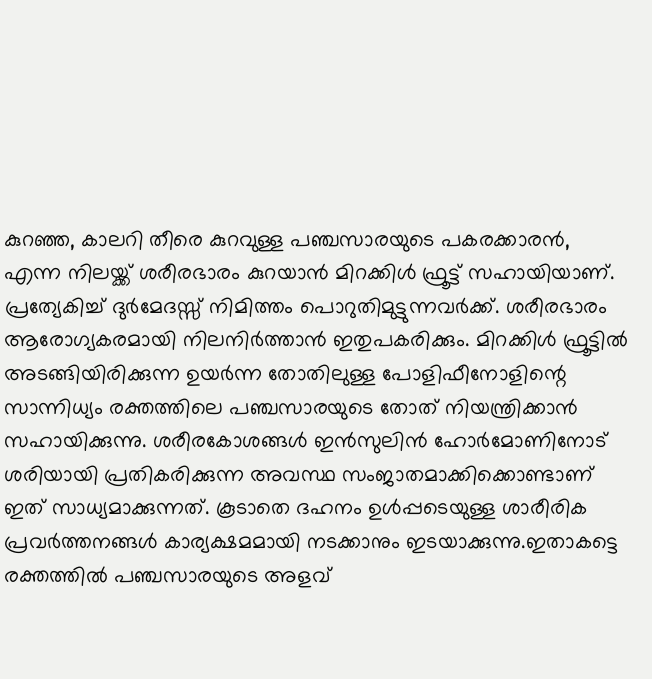കുറഞ്ഞ, കാലറി തീരെ കുറവുള്ള പഞ്ചസാരയുടെ പകരക്കാരൻ, എന്ന നിലയ്ക്ക് ശരീരഭാരം കുറയാൻ മിറക്കിൾ ഫ്രൂട്ട് സഹായിയാണ്. പ്രത്യേകിച്ച് ദുർമേദസ്സ് നിമിത്തം പൊറുതിമുട്ടുന്നവർക്ക്. ശരീരഭാരം ആരോഗ്യകരമായി നിലനിർത്താൻ ഇതുപകരിക്കും. മിറക്കിൾ ഫ്രൂട്ടിൽ അടങ്ങിയിരിക്കുന്ന ഉയർന്ന തോതിലുള്ള പോളിഫീനോളിന്റെ സാന്നിധ്യം രക്തത്തിലെ പഞ്ചസാരയുടെ തോത് നിയന്ത്രിക്കാൻ സഹായിക്കുന്നു. ശരീരകോശങ്ങൾ ഇൻസുലിൻ ഹോർമോണിനോട് ശരിയായി പ്രതികരിക്കുന്ന അവസ്ഥ സംജാതമാക്കിക്കൊണ്ടാണ് ഇത് സാധ്യമാക്കുന്നത്. കൂടാതെ ദഹനം ഉൾപ്പടെയുള്ള ശാരീരിക പ്രവർത്തനങ്ങൾ കാര്യക്ഷമമായി നടക്കാനും ഇടയാക്കുന്നു.ഇതാകട്ടെ രക്തത്തിൽ പഞ്ചസാരയുടെ അളവ്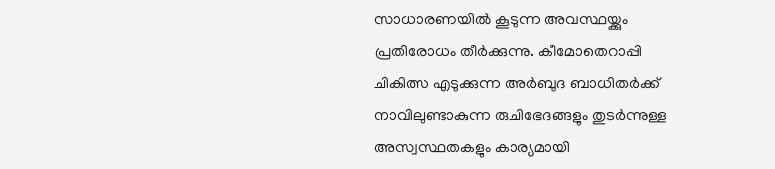സാധാരണയിൽ കൂടുന്ന അവസ്ഥയ്ക്കും പ്രതിരോധം തീർക്കുന്നു. കീമോതെറാപ്പി ചികിത്സ എടുക്കുന്ന അർബുദ ബാധിതർക്ക് നാവിലുണ്ടാകുന്ന രുചിഭേദങ്ങളും തുടർന്നുള്ള അസ്വസ്ഥതകളും കാര്യമായി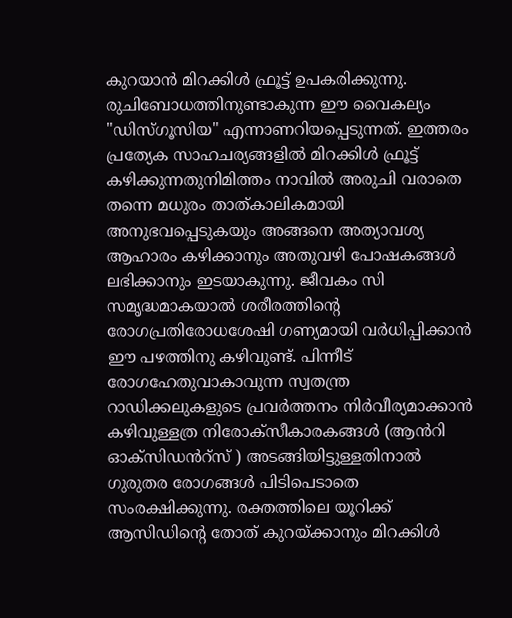കുറയാൻ മിറക്കിൾ ഫ്രൂട്ട് ഉപകരിക്കുന്നു. രുചിബോധത്തിനുണ്ടാകുന്ന ഈ വൈകല്യം "ഡിസ്‍ഗൂസിയ" എന്നാണറിയപ്പെടുന്നത്. ഇത്തരം പ്രത്യേക സാഹചര്യങ്ങളിൽ മിറക്കിൾ ഫ്രൂട്ട് കഴിക്കുന്നതുനിമിത്തം നാവിൽ അരുചി വരാതെ തന്നെ മധുരം താത്കാലികമായി അനുഭവപ്പെടുകയും അങ്ങനെ അത്യാവശ്യ ആഹാരം കഴിക്കാനും അതുവഴി പോഷകങ്ങൾ ലഭിക്കാനും ഇടയാകുന്നു. ജീവകം സി സമൃദ്ധമാകയാൽ ശരീരത്തിന്റെ രോഗപ്രതിരോധശേഷി ഗണ്യമായി വർധിപ്പിക്കാൻ ഈ പഴത്തിനു കഴിവുണ്ട്. പിന്നീട് രോഗഹേതുവാകാവുന്ന സ്വതന്ത്ര റാഡിക്കലുകളുടെ പ്രവർത്തനം നിർവീര്യമാക്കാൻ കഴിവുള്ളത്ര നിരോക്സീകാരകങ്ങൾ (ആൻറി ഓക്സിഡൻറ്സ് ) അടങ്ങിയിട്ടുള്ളതിനാൽ ഗുരുതര രോഗങ്ങൾ പിടിപെടാതെ സംരക്ഷിക്കുന്നു. രക്തത്തിലെ യൂറിക്ക് ആസിഡിന്റെ തോത് കുറയ്ക്കാനും മിറക്കിൾ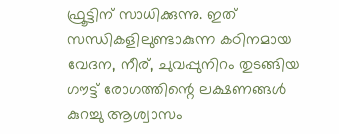ഫ്രൂട്ടിന് സാധിക്കുന്നു. ഇത് സന്ധികളിലുണ്ടാകുന്ന കഠിനമായ വേദന, നീര്, ചുവപ്പുനിറം തുടങ്ങിയ ഗൗട്ട് രോഗത്തിന്റെ ലക്ഷണങ്ങൾ കുറച്ചു ആശ്വാസം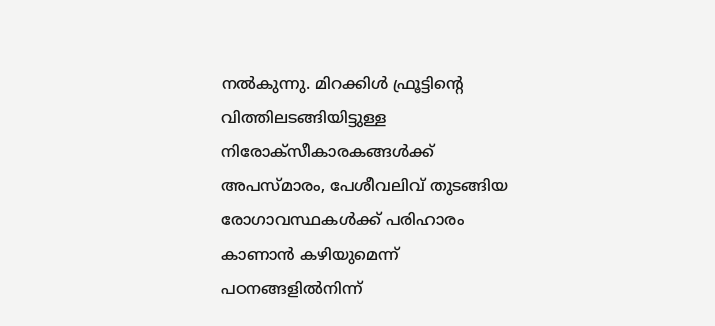നൽകുന്നു. മിറക്കിൾ ഫ്രൂട്ടിന്റെ വിത്തിലടങ്ങിയിട്ടുള്ള നിരോക്സീകാരകങ്ങൾക്ക് അപസ്മാരം, പേശീവലിവ് തുടങ്ങിയ രോഗാവസ്ഥകൾക്ക് പരിഹാരം കാണാൻ കഴിയുമെന്ന് പഠനങ്ങളിൽനിന്ന്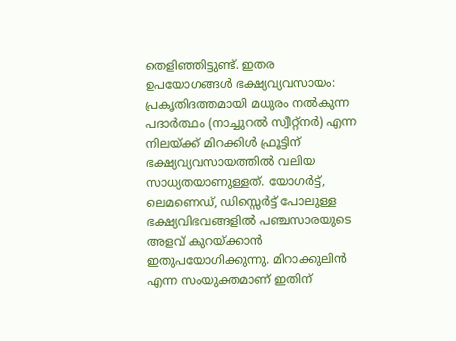തെളിഞ്ഞിട്ടുണ്ട്. ഇതര ഉപയോഗങ്ങൾ ഭക്ഷ്യവ്യവസായം: പ്രകൃതിദത്തമായി മധുരം നൽകുന്ന പദാർത്ഥം (നാച്ചുറൽ സ്വീറ്റ്‌നർ) എന്ന നിലയ്ക്ക് മിറക്കിൾ ഫ്രൂട്ടിന് ഭക്ഷ്യവ്യവസായത്തിൽ വലിയ സാധ്യതയാണുള്ളത്. യോഗർട്ട്, ലെമണെഡ്, ഡിസ്സെർട്ട് പോലുള്ള ഭക്ഷ്യവിഭവങ്ങളിൽ പഞ്ചസാരയുടെ അളവ് കുറയ്ക്കാൻ ഇതുപയോഗിക്കുന്നു. മിറാക്കുലിൻ എന്ന സംയുക്തമാണ് ഇതിന്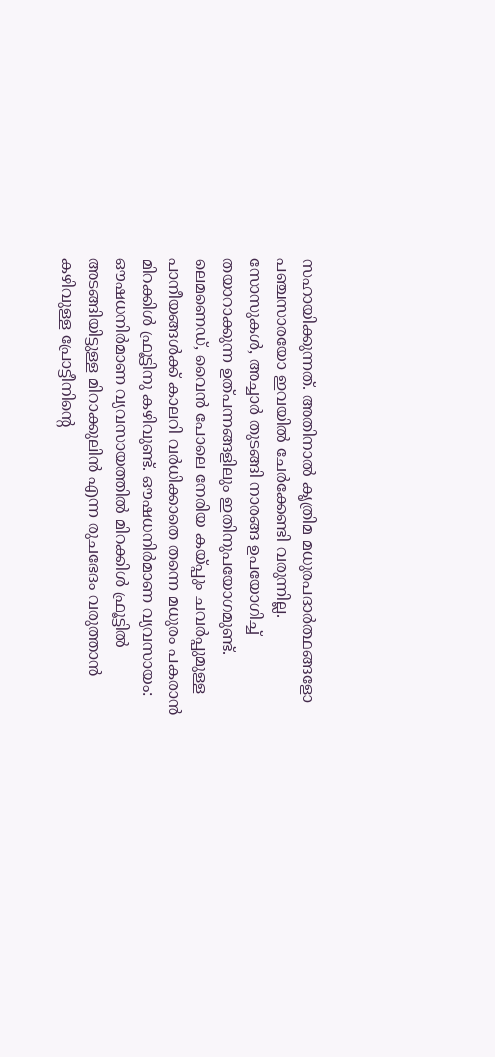സഹായിക്കുന്നത്. അതിനാൽ കൃത്രിമ മധുരപദാർത്ഥങ്ങളോ പഞ്ചസാരയോ ഇവയിൽ ചേർക്കേണ്ടി വരുന്നില്ല. സോസുകൾ, അച്ചാർ തുടങ്ങി നാരങ്ങ ഉപയോഗിച്ച് തയാറാക്കുന്ന ഉത്പന്നങ്ങളിലും ഇതിനുപയോഗമുണ്ട്. ലെമണെഡ്, വൈൻ പോലെ നേരിയ കയ്പ്പും ചവർപ്പുമുള്ള പാനീയങ്ങൾക്ക് കാലറി വർധിക്കാതെ തന്നെ മധുരം പകരാൻ മിറക്കിൾ ഫ്രൂട്ടിനു കഴിവുണ്ട്. ഔഷധനിർമാണ വ്യവസായം: ഔഷധനിർമാണ വ്യവസായത്തിൽ മിറക്കിൾ ഫ്രൂട്ടിൽ അടങ്ങിയിട്ടുള്ള മിറാക്കുലിൻ എന്ന രുചഭേദം വരുത്താൻ കഴിവുള്ള പ്രോട്ടീനിന്റെ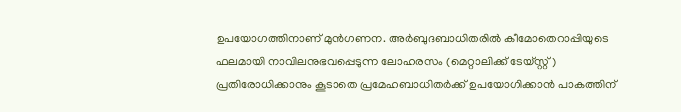ഉപയോഗത്തിനാണ് മുൻഗണന. അർബുദബാധിതരിൽ കീമോതെറാപ്പിയുടെ ഫലമായി നാവിലനുഭവപ്പെടുന്ന ലോഹരസം (മെറ്റാലിക്ക് ടേയ്സ്റ്റ്) പ്രതിരോധിക്കാനും കൂടാതെ പ്രമേഹബാധിതർക്ക് ഉപയോഗിക്കാൻ പാകത്തിന്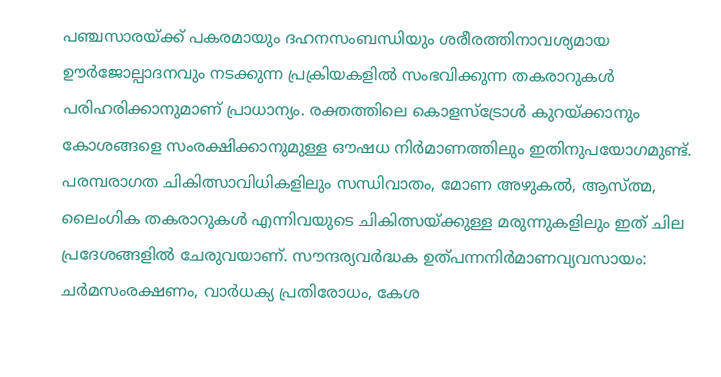പഞ്ചസാരയ്ക്ക് പകരമായും ദഹനസംബന്ധിയും ശരീരത്തിനാവശ്യമായ ഊർജോല്പാദനവും നടക്കുന്ന പ്രക്രിയകളിൽ സംഭവിക്കുന്ന തകരാറുകൾ പരിഹരിക്കാനുമാണ് പ്രാധാന്യം. രക്തത്തിലെ കൊളസ്‌ട്രോൾ കുറയ്ക്കാനും കോശങ്ങളെ സംരക്ഷിക്കാനുമുള്ള ഔഷധ നിർമാണത്തിലും ഇതിനുപയോഗമുണ്ട്. പരമ്പരാഗത ചികിത്സാവിധികളിലും സന്ധിവാതം, മോണ അഴുകൽ, ആസ്ത്മ, ലൈംഗിക തകരാറുകൾ എന്നിവയുടെ ചികിത്സയ്ക്കുള്ള മരുന്നുകളിലും ഇത് ചില പ്രദേശങ്ങളിൽ ചേരുവയാണ്. സൗന്ദര്യവർദ്ധക ഉത്പന്നനിർമാണവ്യവസായം: ചർമസംരക്ഷണം, വാർധക്യ പ്രതിരോധം, കേശ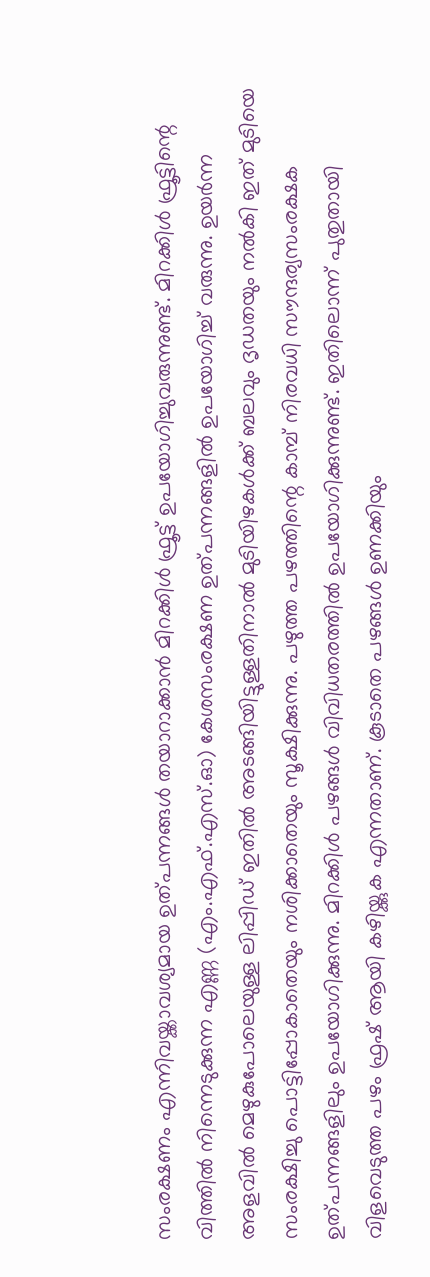സംരക്ഷണം എന്നിവയ്ക്കാവശ്യമായ ഉത്പന്നങ്ങൾ തയാറാക്കാൻ മിറക്കിൾ ഫ്രൂട്ട് ഉപയോഗിച്ചുവരുന്നുണ്ട്. മിറക്കിൾ ഫ്രൂട്ടിന്റെ വിത്തിൽ നിന്നെടുക്കുന്ന എണ്ണ (എം.എഫ്.എസ്.ഓ) കേശസംരക്ഷണ ഉത്പന്നങ്ങളിൽ ഉപയോഗിച്ച് വരുന്നു. ഉയർന്ന അളവിൽ മെഴുകുപോലെയുള്ള ലിപ്പിഡ് ഇതിൽ അടങ്ങിയിട്ടുള്ളതിനാൽ മുടിയിഴകൾക്ക് ബലവും ദൃഡതയും നൽകി ഇത് മുടിയെ സംരക്ഷിച്ചു പൊട്ടിപ്പോകാതെയും നശിക്കാതെയും സൂക്ഷിക്കുന്നു. പഴുത്ത പഴത്തിന്റെ കാമ്പ് നിരവധി സൗന്ദര്യസംരക്ഷക ഉത്പന്നങ്ങളിലും ഉപയോഗിക്കുന്നു. മിറക്കിൾ പഴങ്ങൾ വിവിധതരത്തിൽ ഉപയോഗിക്കുന്നുണ്ട്. ഇതിലൊന്ന് പുതുതായി വിളവെടുത്ത പഴം ഫ്രഷ് ആയി കഴിയ്ക്കുക എന്നതാണ്. കൂടാതെ പഴങ്ങൾ ഉണക്കിയും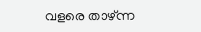വളരെ താഴ്ന്ന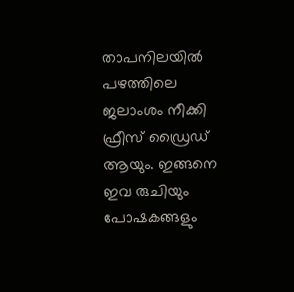താപനിലയിൽ പഴത്തിലെ ജലാംശം നീക്കി ഫ്രീസ് ഡ്രൈഡ് ആയും. ഇങ്ങനെ ഇവ രുചിയും പോഷകങ്ങളും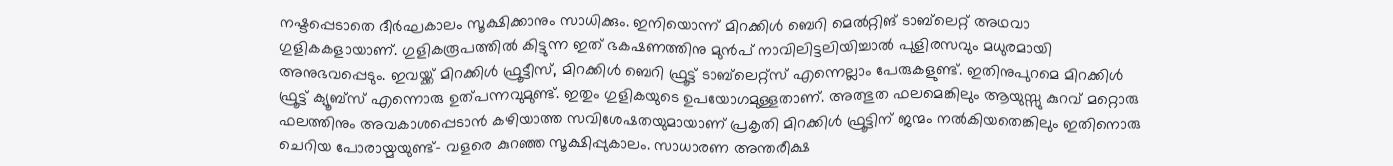നഷ്ടപ്പെടാതെ ദീർഘകാലം സൂക്ഷിക്കാനും സാധിക്കും. ഇനിയൊന്ന് മിറക്കിൾ ബെറി മെൽറ്റിങ് ടാബ്‌ലെറ്റ് അഥവാ ഗുളികകളായാണ്. ഗുളികരൂപത്തിൽ കിട്ടുന്ന ഇത് ഭകഷണത്തിനു മുൻപ് നാവിലിട്ടലിയിച്ചാൽ പുളിരസവും മധുരമായി അനുഭവപ്പെടും. ഇവയ്ക്ക് മിറക്കിൾ ഫ്രൂട്ടീസ്‌, മിറക്കിൾ ബെറി ഫ്രൂട്ട് ടാബ്‍ലെറ്റ്‌സ് എന്നെല്ലാം പേരുകളുണ്ട്. ഇതിനുപുറമെ മിറക്കിൾ ഫ്രൂട്ട് ക്യൂബ്‌സ് എന്നൊരു ഉത്പന്നവുമുണ്ട്. ഇതും ഗുളികയുടെ ഉപയോഗമുള്ളതാണ്. അത്ഭുത ഫലമെങ്കിലും ആയുസ്സു കുറവ് മറ്റൊരു ഫലത്തിനും അവകാശപ്പെടാൻ കഴിയാത്ത സവിശേഷതയുമായാണ് പ്രകൃതി മിറക്കിൾ ഫ്രൂട്ടിന് ജന്മം നൽകിയതെങ്കിലും ഇതിനൊരു ചെറിയ പോരായ്മയുണ്ട്- വളരെ കുറഞ്ഞ സൂക്ഷിപ്പുകാലം. സാധാരണ അന്തരീക്ഷ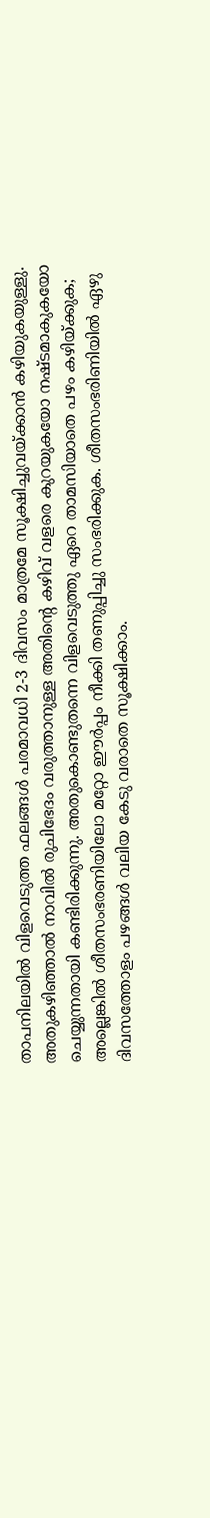താപനിലയിൽ വിളവെടുത്ത ഫലങ്ങൾ പരമാവധി 2-3 ദിവസം മാത്രമേ സൂക്ഷിച്ചുവയ്ക്കാൻ കഴിയുകയുള്ളു. അതുകഴിഞ്ഞാൽ നാവിൽ രുചിഭേദം വരുത്താനുള്ള അതിന്റെ കഴിവ് വളരെ കുറയുകയോ നഷ്ടമാകുകയോ ചെയ്യുന്നതായി കണ്ടിരിക്കുന്നു. അതുകൊണ്ടുതന്നെ വിളവെടുത്തു ഏറെ താമസിയാതെ പഴം കഴിയ്ക്കുക; അല്ലെങ്കിൽ ശീതസംഭരണിയിലോ മറ്റോ ഈർപ്പം നീക്കി തണുപ്പിച്ചു സംഭരിക്കുക. ശീതസംഭരിണിയിൽ ഏഴു ദിവസത്തോളം പഴങ്ങൾ വലിയ കേടു വരാതെ സൂക്ഷിക്കാം.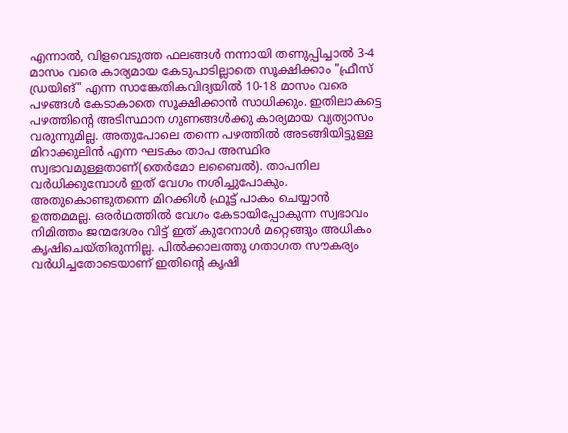എന്നാൽ, വിളവെടുത്ത ഫലങ്ങൾ നന്നായി തണുപ്പിച്ചാൽ 3-4 മാസം വരെ കാര്യമായ കേടുപാടില്ലാതെ സൂക്ഷിക്കാം "ഫ്രീസ് ഡ്രയിങ്" എന്ന സാങ്കേതികവിദ്യയിൽ 10-18 മാസം വരെ പഴങ്ങൾ കേടാകാതെ സൂക്ഷിക്കാൻ സാധിക്കും. ഇതിലാകട്ടെ പഴത്തിന്റെ അടിസ്ഥാന ഗുണങ്ങൾക്കു കാര്യമായ വ്യത്യാസം വരുന്നുമില്ല. അതുപോലെ തന്നെ പഴത്തിൽ അടങ്ങിയിട്ടുള്ള മിറാക്കുലിൻ എന്ന ഘടകം താപ അസ്ഥിര സ്വഭാവമുള്ളതാണ്(തെർമോ ലബൈൽ). താപനില വർധിക്കുമ്പോൾ ഇത് വേഗം നശിച്ചുപോകും. അതുകൊണ്ടുതന്നെ മിറക്കിൾ ഫ്രൂട്ട് പാകം ചെയ്യാൻ ഉത്തമമല്ല. ഒരർഥത്തിൽ വേഗം കേടായിപ്പോകുന്ന സ്വഭാവം നിമിത്തം ജന്മദേശം വിട്ട് ഇത് കുറേനാൾ മറ്റെങ്ങും അധികം കൃഷിചെയ്തിരുന്നില്ല. പിൽക്കാലത്തു ഗതാഗത സൗകര്യം വർധിച്ചതോടെയാണ് ഇതിന്റെ കൃഷി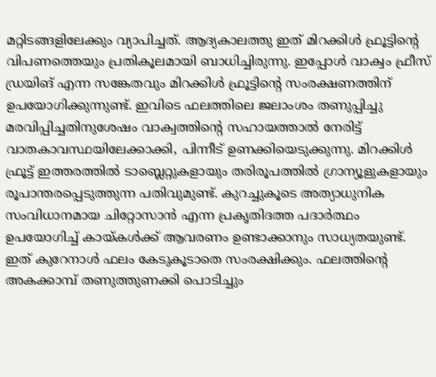മറ്റിടങ്ങളിലേക്കും വ്യാപിച്ചത്. ആദ്യകാലത്തു ഇത് മിറക്കിൾ ഫ്രൂട്ടിന്റെ വിപണത്തെയും പ്രതികൂലമായി ബാധിച്ചിരുന്നു. ഇപ്പോൾ വാക്വം ഫ്രീസ് ഡ്രയിങ് എന്ന സങ്കേതവും മിറക്കിൾ ഫ്രൂട്ടിന്റെ സംരക്ഷണത്തിന് ഉപയോഗിക്കുന്നുണ്ട്. ഇവിടെ ഫലത്തിലെ ജലാംശം തണുപ്പിച്ചു മരവിപ്പിച്ചതിനുശേഷം വാക്വത്തിന്റെ സഹായത്താൽ നേരിട്ട് വാതകാവസ്ഥയിലേക്കാക്കി, പിന്നീട് ഉണക്കിയെടുക്കുന്നു. മിറക്കിൾ ഫ്രൂട്ട് ഇത്തരത്തിൽ ടാബ്ലെറ്റുകളായും തരിരൂപത്തിൽ ഗ്രാന്യൂളുകളായും രൂപാന്തരപ്പെടുത്തുന്ന പതിവുമുണ്ട്. കുറച്ചുകൂടെ അത്യാധുനിക സംവിധാനമായ ചിറ്റോസാൻ എന്ന പ്രകൃതിദത്ത പദാർത്ഥം ഉപയോഗിച്ച് കായ്കൾക്ക് ആവരണം ഉണ്ടാക്കാനും സാധ്യതയുണ്ട്. ഇത് കുറേനാൾ ഫലം കേടുകൂടാതെ സംരക്ഷിക്കും. ഫലത്തിന്റെ അകക്കാമ്പ് തണുത്തുണക്കി പൊടിച്ചും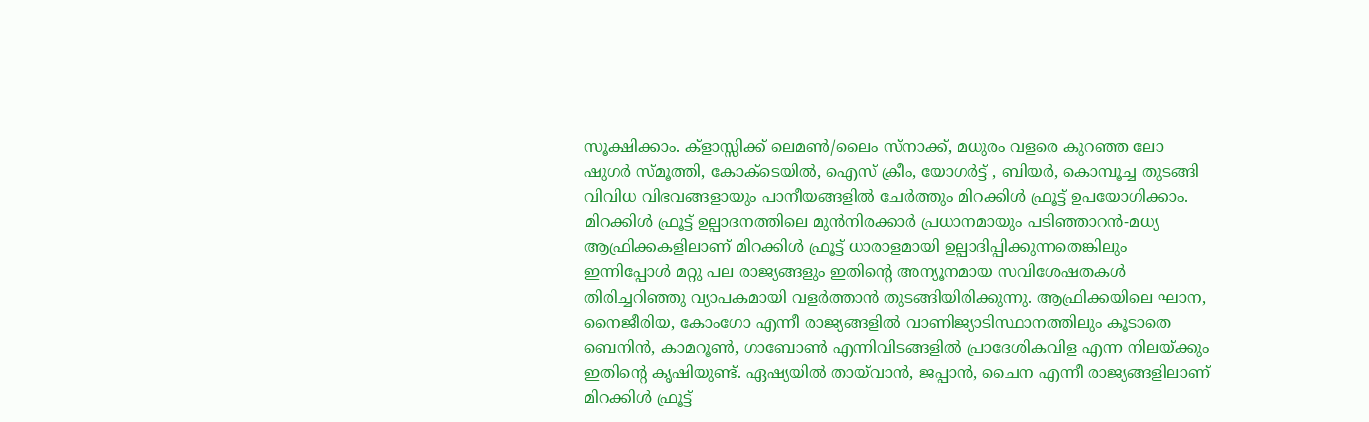സൂക്ഷിക്കാം. ക്‌ളാസ്സിക്ക് ലെമൺ/ലൈം സ്‌നാക്ക്, മധുരം വളരെ കുറഞ്ഞ ലോ ഷുഗർ സ്‌മൂത്തി, കോക്‌ടെയിൽ, ഐസ് ക്രീം, യോഗർട്ട് , ബിയർ, കൊമ്പൂച്ച തുടങ്ങി വിവിധ വിഭവങ്ങളായും പാനീയങ്ങളിൽ ചേർത്തും മിറക്കിൾ ഫ്രൂട്ട് ഉപയോഗിക്കാം. മിറക്കിൾ ഫ്രൂട്ട് ഉല്പാദനത്തിലെ മുൻനിരക്കാർ പ്രധാനമായും പടിഞ്ഞാറൻ-മധ്യ ആഫ്രിക്കകളിലാണ് മിറക്കിൾ ഫ്രൂട്ട് ധാരാളമായി ഉല്പാദിപ്പിക്കുന്നതെങ്കിലും ഇന്നിപ്പോൾ മറ്റു പല രാജ്യങ്ങളും ഇതിന്റെ അന്യൂനമായ സവിശേഷതകൾ തിരിച്ചറിഞ്ഞു വ്യാപകമായി വളർത്താൻ തുടങ്ങിയിരിക്കുന്നു. ആഫ്രിക്കയിലെ ഘാന, നൈജീരിയ, കോംഗോ എന്നീ രാജ്യങ്ങളിൽ വാണിജ്യാടിസ്ഥാനത്തിലും കൂടാതെ ബെനിൻ, കാമറൂൺ, ഗാബോൺ എന്നിവിടങ്ങളിൽ പ്രാദേശികവിള എന്ന നിലയ്ക്കും ഇതിന്റെ കൃഷിയുണ്ട്. ഏഷ്യയിൽ തായ്‌വാൻ, ജപ്പാൻ, ചൈന എന്നീ രാജ്യങ്ങളിലാണ് മിറക്കിൾ ഫ്രൂട്ട്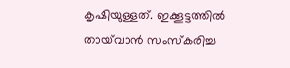കൃഷിയുള്ളത്. ഇക്കൂട്ടത്തിൽ തായ്‌വാൻ സംസ്കരിച്ച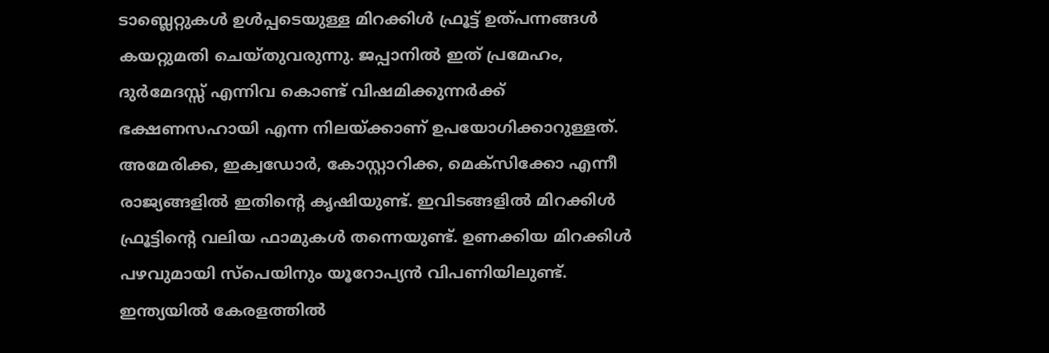ടാബ്ലെറ്റുകൾ ഉൾപ്പടെയുള്ള മിറക്കിൾ ഫ്രൂട്ട് ഉത്പന്നങ്ങൾ കയറ്റുമതി ചെയ്തുവരുന്നു. ജപ്പാനിൽ ഇത് പ്രമേഹം, ദുർമേദസ്സ് എന്നിവ കൊണ്ട് വിഷമിക്കുന്നർക്ക് ഭക്ഷണസഹായി എന്ന നിലയ്ക്കാണ് ഉപയോഗിക്കാറുള്ളത്. അമേരിക്ക, ഇക്വഡോർ, കോസ്റ്റാറിക്ക, മെക്സിക്കോ എന്നീ രാജ്യങ്ങളിൽ ഇതിന്റെ കൃഷിയുണ്ട്. ഇവിടങ്ങളിൽ മിറക്കിൾ ഫ്രൂട്ടിന്റെ വലിയ ഫാമുകൾ തന്നെയുണ്ട്. ഉണക്കിയ മിറക്കിൾ പഴവുമായി സ്പെയിനും യൂറോപ്യൻ വിപണിയിലുണ്ട്. ഇന്ത്യയിൽ കേരളത്തിൽ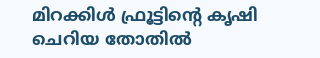മിറക്കിൾ ഫ്രൂട്ടിന്റെ കൃഷി ചെറിയ തോതിൽ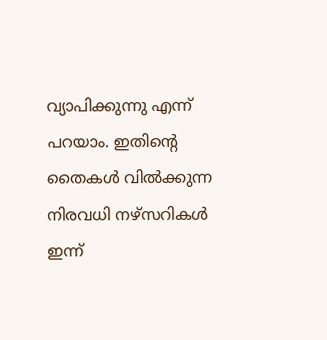വ്യാപിക്കുന്നു എന്ന് പറയാം. ഇതിന്റെ തൈകൾ വിൽക്കുന്ന നിരവധി നഴ്സറികൾ ഇന്ന്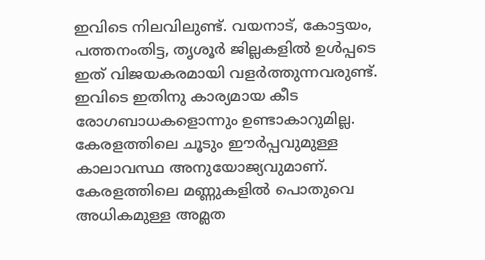ഇവിടെ നിലവിലുണ്ട്. വയനാട്, കോട്ടയം, പത്തനംതിട്ട, തൃശൂർ ജില്ലകളിൽ ഉൾപ്പടെ ഇത് വിജയകരമായി വളർത്തുന്നവരുണ്ട്. ഇവിടെ ഇതിനു കാര്യമായ കീട രോഗബാധകളൊന്നും ഉണ്ടാകാറുമില്ല. കേരളത്തിലെ ചൂടും ഈർപ്പവുമുള്ള കാലാവസ്ഥ അനുയോജ്യവുമാണ്. കേരളത്തിലെ മണ്ണുകളിൽ പൊതുവെ അധികമുള്ള അമ്ലത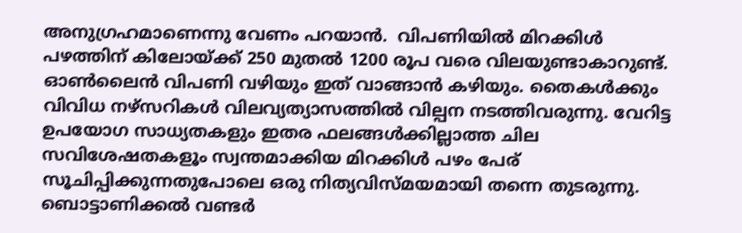അനുഗ്രഹമാണെന്നു വേണം പറയാൻ.  വിപണിയിൽ മിറക്കിൾ പഴത്തിന് കിലോയ്ക്ക് 250 മുതൽ 1200 രൂപ വരെ വിലയുണ്ടാകാറുണ്ട്. ഓൺലൈൻ വിപണി വഴിയും ഇത് വാങ്ങാൻ കഴിയും. തൈകൾക്കും വിവിധ നഴ്സറികൾ വിലവ്യത്യാസത്തിൽ വില്പന നടത്തിവരുന്നു. വേറിട്ട ഉപയോഗ സാധ്യതകളും ഇതര ഫലങ്ങൾക്കില്ലാത്ത ചില സവിശേഷതകളൂം സ്വന്തമാക്കിയ മിറക്കിൾ പഴം പേര് സൂചിപ്പിക്കുന്നതുപോലെ ഒരു നിത്യവിസ്മയമായി തന്നെ തുടരുന്നു. ബൊട്ടാണിക്കൽ വണ്ടർ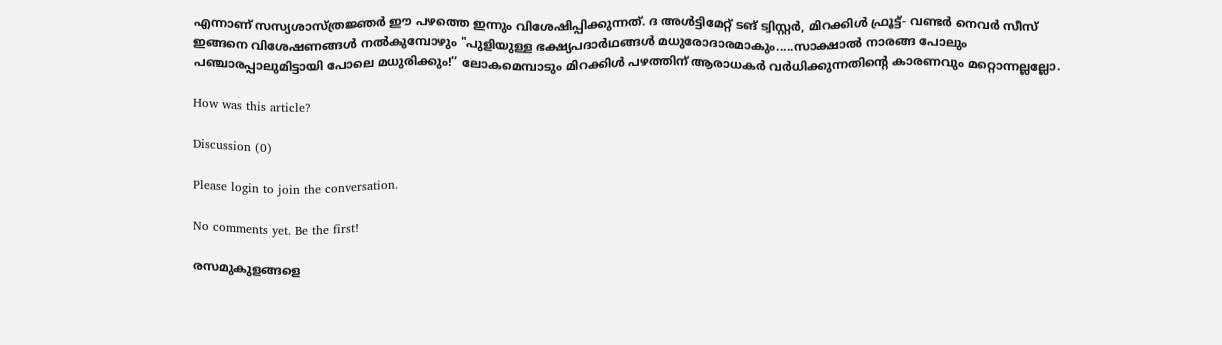എന്നാണ് സസ്യശാസ്ത്രജ്ഞർ ഈ പഴത്തെ ഇന്നും വിശേഷിപ്പിക്കുന്നത്. ദ അൾട്ടിമേറ്റ് ടങ് ട്വിസ്റ്റർ, മിറക്കിൾ ഫ്രൂട്ട്- വണ്ടർ നെവർ സീസ് ഇങ്ങനെ വിശേഷണങ്ങൾ നൽകുമ്പോഴും "പുളിയുള്ള ഭക്ഷ്യപദാർഥങ്ങൾ മധുരോദാരമാകും.....സാക്ഷാൽ നാരങ്ങ പോലും പഞ്ചാരപ്പാലുമിട്ടായി പോലെ മധുരിക്കും!’’ ലോകമെമ്പാടും മിറക്കിൾ പഴത്തിന് ആരാധകർ വർധിക്കുന്നതിന്റെ കാരണവും മറ്റൊന്നല്ലല്ലോ.

How was this article?

Discussion (0)

Please login to join the conversation.

No comments yet. Be the first!

രസമുകുളങ്ങളെ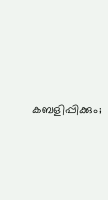കബളിപ്പിക്കും;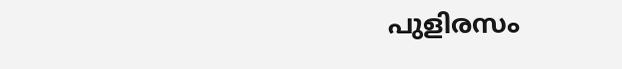പുളിരസം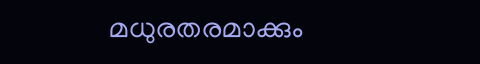മധുരതരമാക്കും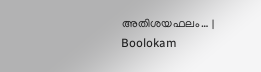അതിശയഫലം… | Boolokam